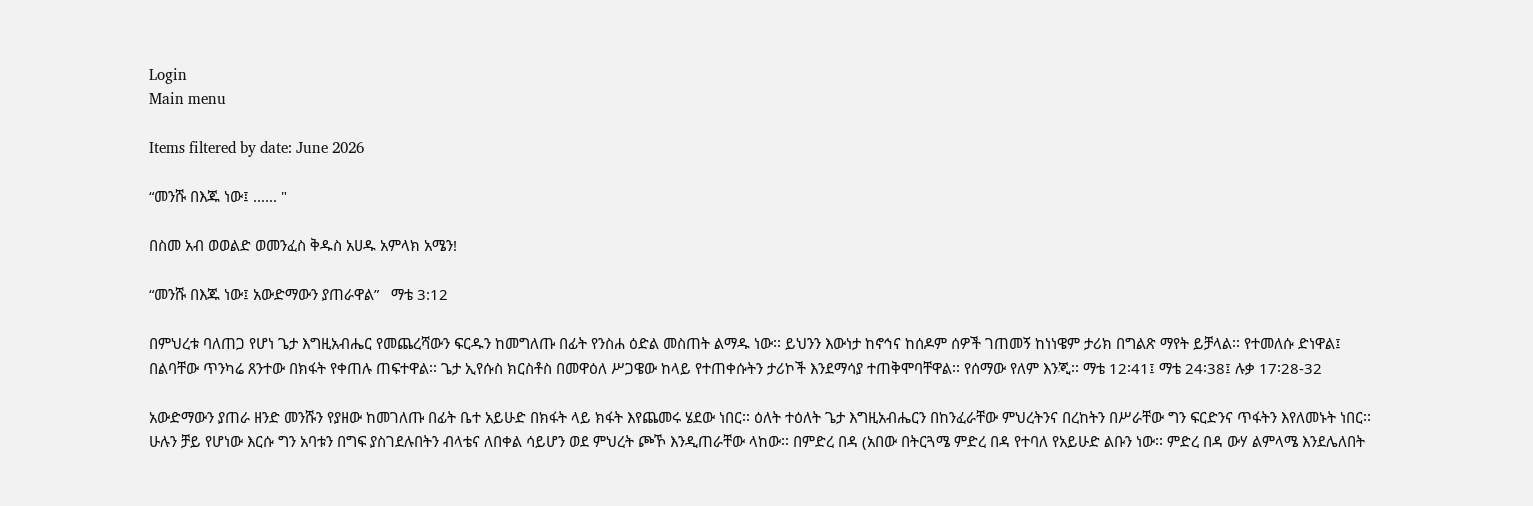Login
Main menu

Items filtered by date: June 2026

“መንሹ በእጁ ነው፤ ...... "

በስመ አብ ወወልድ ወመንፈስ ቅዱስ አሀዱ አምላክ አሜን!

“መንሹ በእጁ ነው፤ አውድማውን ያጠራዋል”   ማቴ 3:12

በምህረቱ ባለጠጋ የሆነ ጌታ እግዚአብሔር የመጨረሻውን ፍርዱን ከመግለጡ በፊት የንስሐ ዕድል መስጠት ልማዱ ነው፡፡ ይህንን እውነታ ከኖኅና ከሰዶም ሰዎች ገጠመኝ ከነነዌም ታሪክ በግልጽ ማየት ይቻላል፡፡ የተመለሱ ድነዋል፤ በልባቸው ጥንካሬ ጸንተው በክፋት የቀጠሉ ጠፍተዋል፡፡ ጌታ ኢየሱስ ክርስቶስ በመዋዕለ ሥጋዌው ከላይ የተጠቀሱትን ታሪኮች እንደማሳያ ተጠቅሞባቸዋል፡፡ የሰማው የለም እንጂ፡፡ ማቴ 12፡41፤ ማቴ 24፡38፤ ሉቃ 17፡28-32

አውድማውን ያጠራ ዘንድ መንሹን የያዘው ከመገለጡ በፊት ቤተ አይሁድ በክፋት ላይ ክፋት እየጨመሩ ሄደው ነበር፡፡ ዕለት ተዕለት ጌታ እግዚአብሔርን በከንፈራቸው ምህረትንና በረከትን በሥራቸው ግን ፍርድንና ጥፋትን እየለመኑት ነበር፡፡ ሁሉን ቻይ የሆነው እርሱ ግን አባቱን በግፍ ያስገደሉበትን ብላቴና ለበቀል ሳይሆን ወደ ምህረት ጮኾ እንዲጠራቸው ላከው፡፡ በምድረ በዳ (አበው በትርጓሜ ምድረ በዳ የተባለ የአይሁድ ልቡን ነው፡፡ ምድረ በዳ ውሃ ልምላሜ እንደሌለበት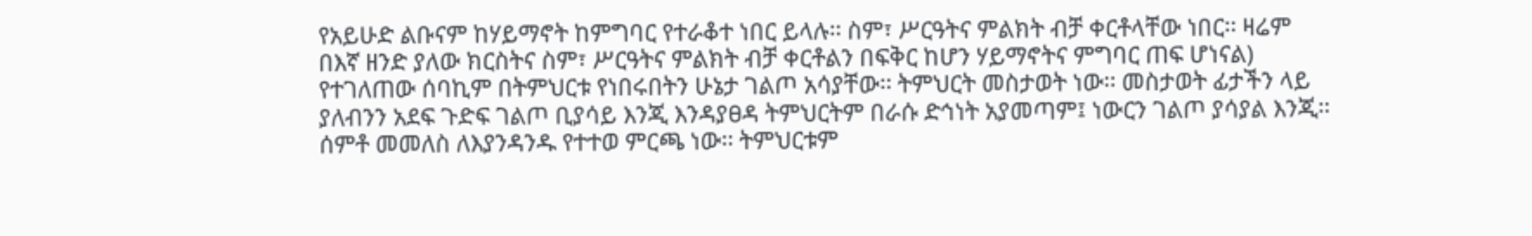የአይሁድ ልቡናም ከሃይማኖት ከምግባር የተራቆተ ነበር ይላሉ፡፡ ስም፣ ሥርዓትና ምልክት ብቻ ቀርቶላቸው ነበር፡፡ ዛሬም በእኛ ዘንድ ያለው ክርስትና ስም፣ ሥርዓትና ምልክት ብቻ ቀርቶልን በፍቅር ከሆን ሃይማኖትና ምግባር ጠፍ ሆነናል) የተገለጠው ሰባኪም በትምህርቱ የነበሩበትን ሁኔታ ገልጦ አሳያቸው፡፡ ትምህርት መስታወት ነው፡፡ መስታወት ፊታችን ላይ ያለብንን አደፍ ጉድፍ ገልጦ ቢያሳይ እንጂ እንዳያፀዳ ትምህርትም በራሱ ድኅነት አያመጣም፤ ነውርን ገልጦ ያሳያል እንጂ፡፡ ሰምቶ መመለስ ለእያንዳንዱ የተተወ ምርጫ ነው፡፡ ትምህርቱም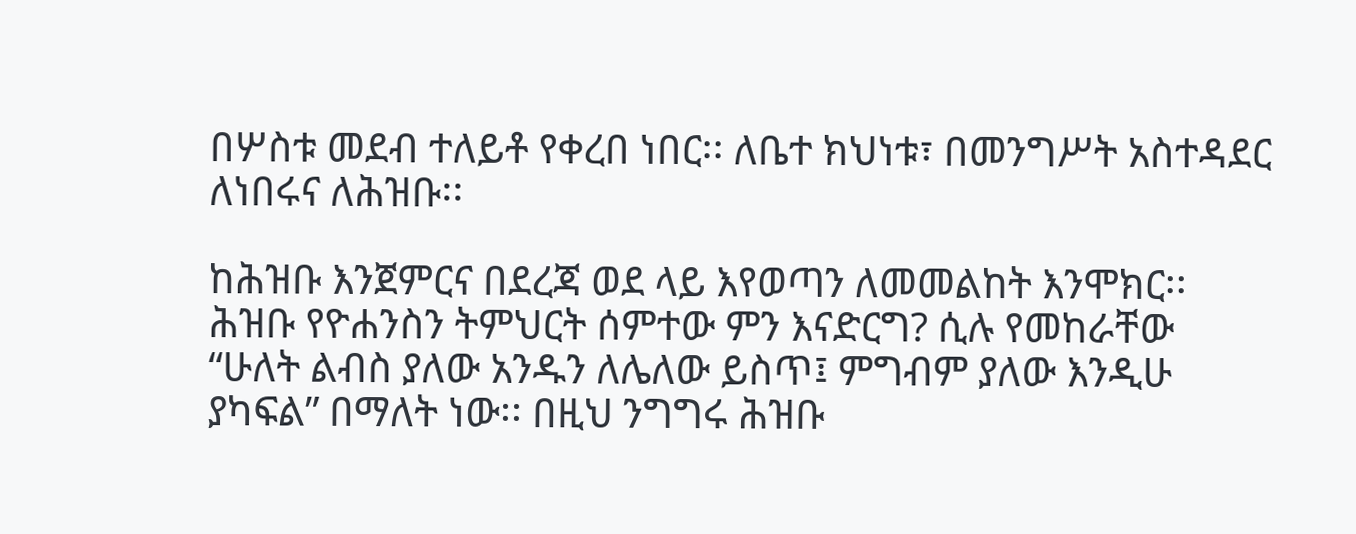በሦስቱ መደብ ተለይቶ የቀረበ ነበር፡፡ ለቤተ ክህነቱ፣ በመንግሥት አስተዳደር ለነበሩና ለሕዝቡ፡፡

ከሕዝቡ እንጀምርና በደረጃ ወደ ላይ እየወጣን ለመመልከት እንሞክር፡፡ ሕዝቡ የዮሐንስን ትምህርት ሰምተው ምን እናድርግ? ሲሉ የመከራቸው “ሁለት ልብስ ያለው አንዱን ለሌለው ይስጥ፤ ምግብም ያለው እንዲሁ ያካፍል” በማለት ነው፡፡ በዚህ ንግግሩ ሕዝቡ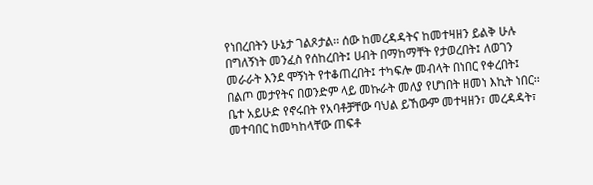የነበረበትን ሁኔታ ገልጾታል፡፡ ሰው ከመረዳዳትና ከመተዛዘን ይልቅ ሁሉ በግለኝነት መንፈስ የሰከረበት፤ ሀብት በማከማቸት የታወረበት፤ ለወገን መራራት እንደ ሞኝነት የተቆጠረበት፤ ተካፍሎ መብላት በነበር የቀረበት፤ በልጦ መታየትና በወንድም ላይ መኩራት መለያ የሆነበት ዘመነ እኪት ነበር፡፡ ቤተ አይሁድ የኖሩበት የአባቶቻቸው ባህል ይኸውም መተዛዘን፣ መረዳዳት፣ መተባበር ከመካከላቸው ጠፍቶ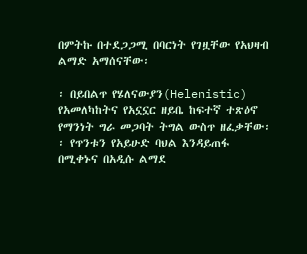በምትኩ በተደጋጋሚ በባርነት የገዟቸው የአህዛብ ልማድ አማሰናቸው፡

፡ በይበልጥ የሄለናውያን(Helenistic) የአመለካከትና የአኗኗር ዘይቤ ከፍተኛ ተጽዕኖ የማንነት ግራ መጋባት ትግል ውስጥ ዘፈቃቸው፡፡ የጥንቱን የአይሁድ ባህል እንዳይጠፋ በሚቀኑና በአዲሱ ልማደ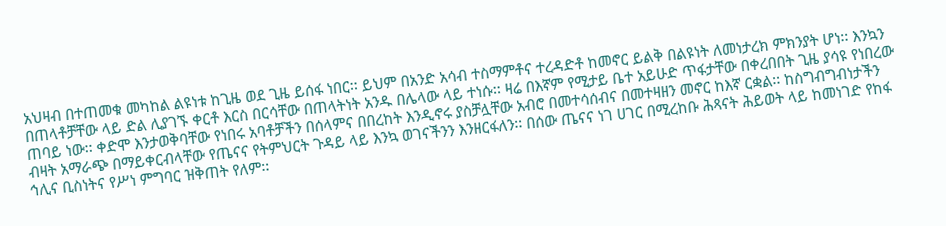አህዛብ በተጠመቁ መካከል ልዩነቱ ከጊዜ ወደ ጊዜ ይሰፋ ነበር፡፡ ይህም በአንድ አሳብ ተስማምቶና ተረዳድቶ ከመኖር ይልቅ በልዩነት ለመነታረክ ምክንያት ሆነ፡፡ እንኳን በጠላቶቻቸው ላይ ድል ሊያገኙ ቀርቶ እርስ በርሳቸው በጠላትነት አንዱ በሌላው ላይ ተነሱ፡፡ ዛሬ በእኛም የሚታይ ቤተ አይሁድ ጥፋታቸው በቀረበበት ጊዜ ያሳዩ የነበረው ጠባይ ነው፡፡ ቀድሞ እንታወቅባቸው የነበሩ አባቶቻችን በሰላምና በበረከት እንዲኖሩ ያስቻሏቸው አብሮ በመተሳሰብና በመተዛዘን መኖር ከእኛ ርቋል፡፡ ከስግብግብነታችን ብዛት አማራጭ በማይቀርብላቸው የጤናና የትምህርት ጉዳይ ላይ እንኳ ወገናችንን እንዘርፋለን፡፡ በሰው ጤናና ነገ ሀገር በሚረከቡ ሕጻናት ሕይወት ላይ ከመነገድ የከፋ ኅሊና ቢስነትና የሥነ ምግባር ዝቅጠት የለም፡፡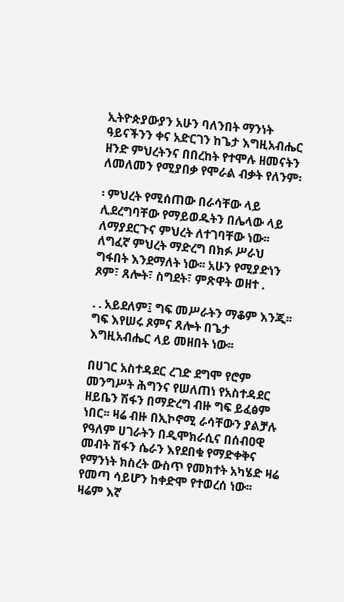ኢትዮጵያውያን አሁን ባለንበት ማንነት ዓይናችንን ቀና አድርገን ከጌታ እግዚአብሔር ዘንድ ምህረትንና በበረከት የተሞሉ ዘመናትን ለመለመን የሚያበቃ የሞራል ብቃት የለንም፡

፡ ምህረት የሚሰጠው በራሳቸው ላይ ሊደረግባቸው የማይወዱትን በሌላው ላይ ለማያደርጉና ምህረት ለተገባቸው ነው፡፡ ለግፈኛ ምህረት ማድረግ በክፉ ሥራህ ግፋበት እንደማለት ነው፡፡ አሁን የሚያድነን ጾም፣ ጸሎት፣ ስግደት፣ ምጽዋት ወዘተ .

. . አይደለም፤ ግፍ መሥራትን ማቆም እንጂ፡፡ ግፍ እየሠሩ ጾምና ጸሎት በጌታ እግዚአብሔር ላይ መዘበት ነው፡፡

በሀገር አስተዳደር ረገድ ደግሞ የሮም መንግሥት ሕግንና የሠለጠነ የአስተዳደር ዘይቤን ሽፋን በማድረግ ብዙ ግፍ ይፈፅም ነበር፡፡ ዛሬ ብዙ በኢኮኖሚ ራሳቸውን ያልቻሉ የዓለም ሀገራትን በዲሞክራሲና በሰብዐዊ መብት ሽፋን ሴራን እየደበቁ የማድቀቅና የማንነት ክስረት ውስጥ የመክተት አካሄድ ዛሬ የመጣ ሳይሆን ከቀድሞ የተወረሰ ነው፡፡ ዛሬም እኛ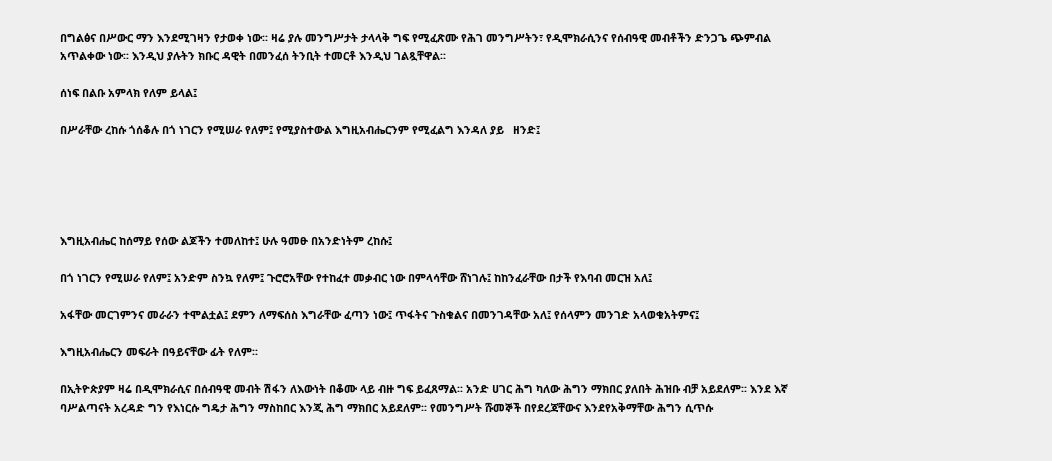በግልፅና በሥውር ማን እንደሚገዛን የታወቀ ነው፡፡ ዛሬ ያሉ መንግሥታት ታላላቅ ግፍ የሚፈጽሙ የሕገ መንግሥትን፣ የዲሞክራሲንና የሰብዓዊ መብቶችን ድንጋጌ ጭምብል አጥልቀው ነው፡፡ እንዲህ ያሉትን ክቡር ዳዊት በመንፈሰ ትንቢት ተመርቶ እንዲህ ገልጿቸዋል፡፡

ሰነፍ በልቡ አምላክ የለም ይላል፤

በሥራቸው ረከሱ ጎሰቆሉ በጎ ነገርን የሚሠራ የለም፤ የሚያስተውል እግዚአብሔርንም የሚፈልግ እንዳለ ያይ   ዘንድ፤





እግዚአብሔር ከሰማይ የሰው ልጆችን ተመለከተ፤ ሁሉ ዓመፁ በአንድነትም ረከሱ፤

በጎ ነገርን የሚሠራ የለም፤ አንድም ስንኳ የለም፤ ጉሮሮአቸው የተከፈተ መቃብር ነው በምላሳቸው ሸነገሉ፤ ከከንፈራቸው በታች የእባብ መርዝ አለ፤

አፋቸው መርገምንና መራራን ተሞልቷል፤ ደምን ለማፍሰስ እግራቸው ፈጣን ነው፤ ጥፋትና ጉስቁልና በመንገዳቸው አለ፤ የሰላምን መንገድ አላወቁአትምና፤

እግዚአብሔርን መፍራት በዓይናቸው ፊት የለም፡፡

በኢትዮጵያም ዛሬ በዲሞክራሲና በሰብዓዊ መብት ሽፋን ለእውነት በቆሙ ላይ ብዙ ግፍ ይፈጸማል፡፡ አንድ ሀገር ሕግ ካለው ሕግን ማክበር ያለበት ሕዝቡ ብቻ አይደለም፡፡ እንደ እኛ ባሥልጣናት አረዳድ ግን የእነርሱ ግዴታ ሕግን ማስከበር እንጂ ሕግ ማክበር አይደለም፡፡ የመንግሥት ሹመኞች በየደረጃቸውና እንደየአቅማቸው ሕግን ሲጥሱ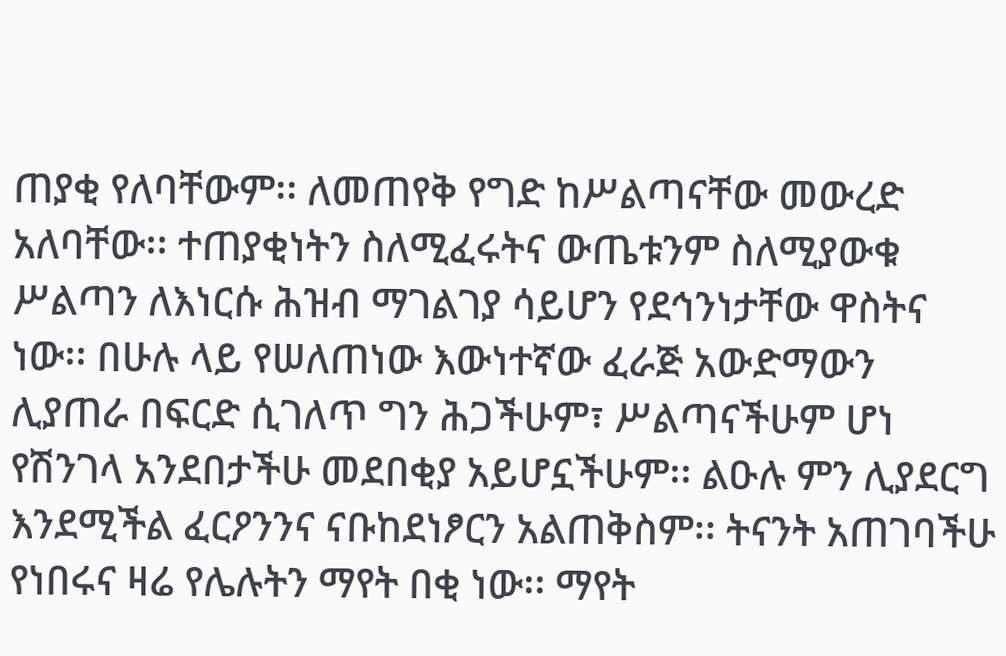ጠያቂ የለባቸውም፡፡ ለመጠየቅ የግድ ከሥልጣናቸው መውረድ አለባቸው፡፡ ተጠያቂነትን ስለሚፈሩትና ውጤቱንም ስለሚያውቁ ሥልጣን ለእነርሱ ሕዝብ ማገልገያ ሳይሆን የደኅንነታቸው ዋስትና ነው፡፡ በሁሉ ላይ የሠለጠነው እውነተኛው ፈራጅ አውድማውን ሊያጠራ በፍርድ ሲገለጥ ግን ሕጋችሁም፣ ሥልጣናችሁም ሆነ የሽንገላ አንደበታችሁ መደበቂያ አይሆኗችሁም፡፡ ልዑሉ ምን ሊያደርግ እንደሚችል ፈርዖንንና ናቡከደነፆርን አልጠቅስም፡፡ ትናንት አጠገባችሁ የነበሩና ዛሬ የሌሉትን ማየት በቂ ነው፡፡ ማየት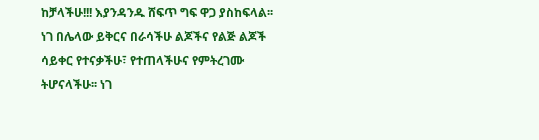ከቻላችሁ!!! እያንዳንዱ ሸፍጥ ግፍ ዋጋ ያስከፍላል፡፡ ነገ በሌላው ይቅርና በራሳችሁ ልጆችና የልጅ ልጆች ሳይቀር የተናቃችሁ፣ የተጠላችሁና የምትረገሙ ትሆናላችሁ፡፡ ነገ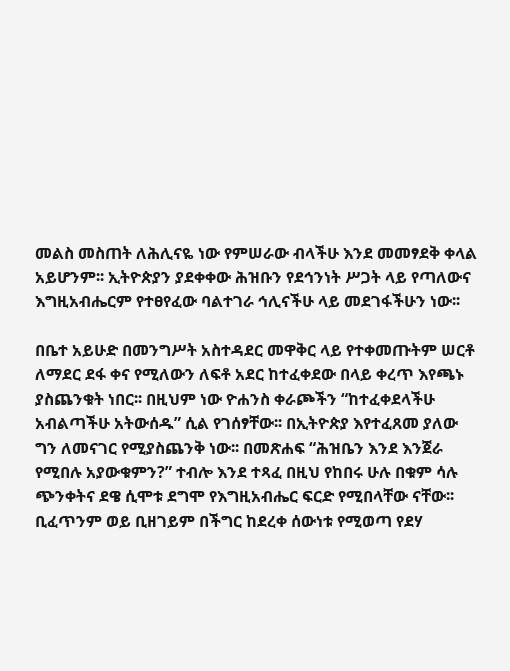መልስ መስጠት ለሕሊናዬ ነው የምሠራው ብላችሁ እንደ መመፃደቅ ቀላል አይሆንም፡፡ ኢትዮጵያን ያደቀቀው ሕዝቡን የደኅንነት ሥጋት ላይ የጣለውና እግዚአብሔርም የተፀየፈው ባልተገራ ኅሊናችሁ ላይ መደገፋችሁን ነው፡፡

በቤተ አይሁድ በመንግሥት አስተዳደር መዋቅር ላይ የተቀመጡትም ሠርቶ ለማደር ደፋ ቀና የሚለውን ለፍቶ አደር ከተፈቀደው በላይ ቀረጥ እየጫኑ ያስጨንቁት ነበር፡፡ በዚህም ነው ዮሐንስ ቀራጮችን “ከተፈቀደላችሁ አብልጣችሁ አትውሰዱ” ሲል የገሰፃቸው፡፡ በኢትዮጵያ እየተፈጸመ ያለው ግን ለመናገር የሚያስጨንቅ ነው፡፡ በመጽሐፍ “ሕዝቤን እንደ እንጀራ የሚበሉ አያውቁምን?” ተብሎ እንደ ተጻፈ በዚህ የከበሩ ሁሉ በቁም ሳሉ ጭንቀትና ደዌ ሲሞቱ ደግሞ የእግዚአብሔር ፍርድ የሚበላቸው ናቸው፡፡ ቢፈጥንም ወይ ቢዘገይም በችግር ከደረቀ ሰውነቱ የሚወጣ የደሃ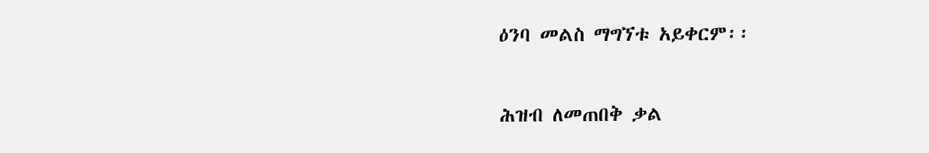ዕንባ መልስ ማግኘቱ አይቀርም፡፡

ሕዝብ ለመጠበቅ ቃል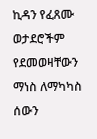ኪዳን የፈጸሙ ወታደሮችም የደመወዛቸውን ማነስ ለማካካስ ሰውን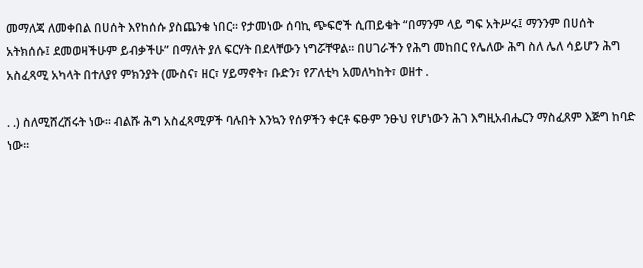መማለጃ ለመቀበል በሀሰት እየከሰሱ ያስጨንቁ ነበር፡፡ የታመነው ሰባኪ ጭፍሮች ሲጠይቁት “በማንም ላይ ግፍ አትሥሩ፤ ማንንም በሀሰት አትክሰሱ፤ ደመወዛችሁም ይብቃችሁ” በማለት ያለ ፍርሃት በደላቸውን ነግሯቸዋል፡፡ በሀገራችን የሕግ መከበር የሌለው ሕግ ስለ ሌለ ሳይሆን ሕግ አስፈጻሚ አካላት በተለያየ ምክንያት (ሙስና፣ ዘር፣ ሃይማኖት፣ ቡድን፣ የፖለቲካ አመለካከት፣ ወዘተ .

. .) ስለሚሸረሽሩት ነው፡፡ ብልሹ ሕግ አስፈጻሚዎች ባሉበት እንኳን የሰዎችን ቀርቶ ፍፁም ንፁህ የሆነውን ሕገ እግዚአብሔርን ማስፈጸም እጅግ ከባድ ነው፡፡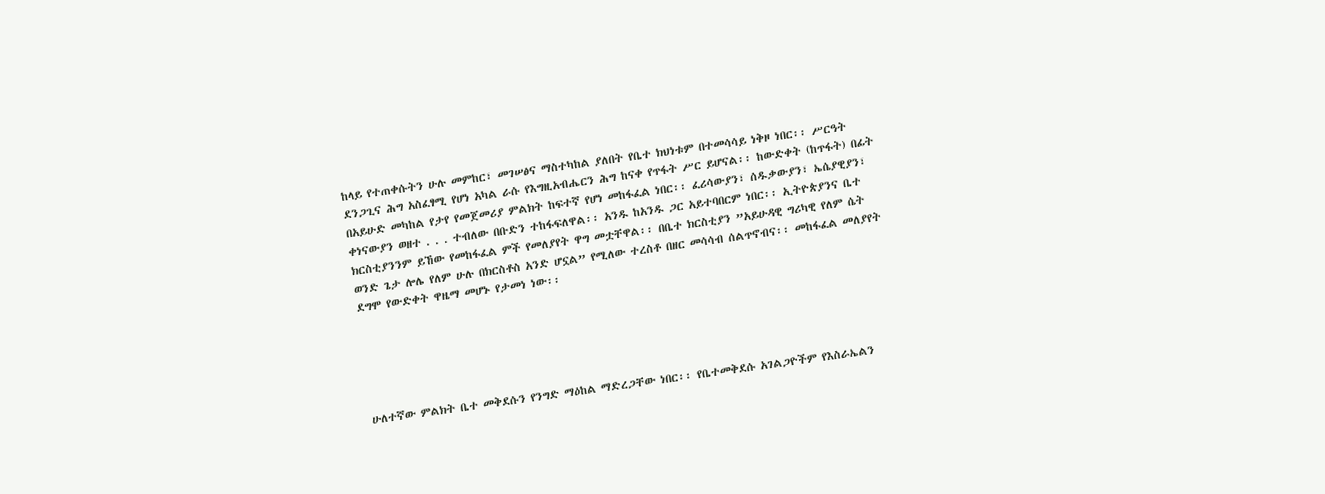ከላይ የተጠቀሱትን ሁሉ መምከር፣ መገሠፅና ማስተካከል ያለበት የቤተ ክህነቱም በተመሳሳይ ነቅዞ ነበር፡፡ ሥርዓት ደንጋጊና ሕግ አስፈፃሚ የሆነ አካል ራሱ የእግዚአብሔርን ሕግ ከናቀ የጥፋት ሥር ይሆናል፡፡ ከውድቀት (ከጥፋት) በፊት በአይሁድ መካከል የታየ የመጀመሪያ ምልክት ከፍተኛ የሆነ መከፋፈል ነበር፡፡ ፈሪሳውያን፣ ሰዱቃውያን፣ ኤሴያዊያን፣ ቀነናውያን ወዘተ . . . ተብለው በቡድን ተከፋፍለዋል፡፡ አንዱ ከአንዱ ጋር አይተባበርም ነበር፡፡ ኢትዮጵያንና ቤተ ክርስቲያንንም ይኸው የመከፋፈል ምች የመለያየት ዋግ መቷቸዋል፡፡ በቤተ ክርስቲያን ”አይሁዳዊ ግሪካዊ የለም ሴት ወንድ ጌታ ሎሌ የለም ሁሉ በክርስቶስ አንድ ሆኗል” የሚለው ተረስቶ በዘር መሳሳብ ሰልጥኖብና፡፡ መከፋፈል መለያየት ደግሞ የውድቀት ዋዜማ መሆኑ የታመነ ነው፡፡





ሁለተኛው ምልክት ቤተ መቅደሱን የንግድ ማዕከል ማድረጋቸው ነበር፡፡ የቤተመቅደሱ አገልጋዮችም የእስራኤልን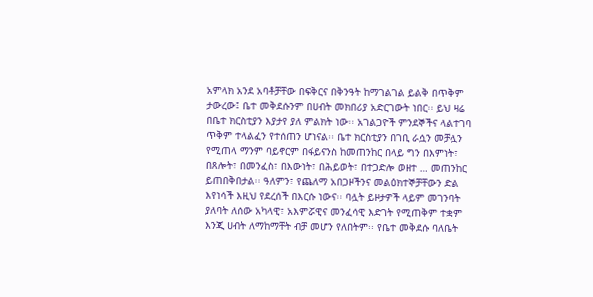አምላክ አንደ አባቶቻቸው በፍቅርና በቅንዓት ከማገልገል ይልቅ በጥቅም ታውረው፤ ቤተ መቅደሱንም በሀብት መክበሪያ አድርገውት ነበር፡፡ ይህ ዛሬ በቤተ ክርስቲያን እያታየ ያለ ምልክት ነው፡፡ አገልጋዮች ምንደኞችና ላልተገባ ጥቅም ተላልፈን የተሰጠን ሆነናል፡፡ ቤተ ክርስቲያን በገቢ ራሷን መቻሏን የሚጠላ ማንም ባይኖርም በፋይናንስ ከመጠንከር በላይ ግን በእምነት፣ በጸሎት፣ በመንፈስ፣ በእውነት፣ በሕይወት፣ በተጋድሎ ወዘተ … መጠንከር ይጠበቅበታል፡፡ ዓለምን፣ የጨለማ አበጋዞችንና መልዕክተኞቻቸውን ድል እየነሳች እዚህ የደረሰች በእርሱ ነውና፡፡ ባሏት ይዞታዎች ላይም መገንባት ያለባት ለሰው አካላዊ፣ አእምሯዊና መንፈሳዊ እድገት የሚጠቅም ተቋም እንጂ ሀብት ለማከማቸት ብቻ መሆን የለበትም፡፡ የቤተ መቅደሱ ባለቤት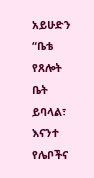አይሁድን “ቤቴ የጸሎት ቤት ይባላል፣ እናንተ የሌቦችና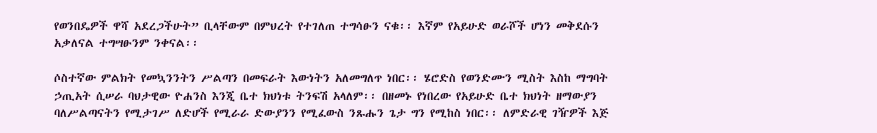የወንበዴዎች ዋሻ አደረጋችሁት” ቢላቸውም በምህረት የተገለጠ ተግሳፁን ናቁ፡፡ እኛም የአይሁድ ወራሾች ሆነን መቅደሱን አቃለናል ተግሣፁንም ንቀናል፡፡

ሶስተኛው ምልክት የመኳንንትን ሥልጣን በመፍራት እውነትን አለመግለጥ ነበር፡፡ ሄሮድስ የወንድሙን ሚስት እስከ ማግባት ኃጢአት ሲሠራ ባህታዊው ዮሐንስ እንጂ ቤተ ክህነቱ ትንፍሽ አላለም፡፡ በዘመኑ የነበረው የአይሁድ ቤተ ክህነት ዘማውያን ባለሥልጣናትን የሚታገሥ ለድሆች የሚራራ ድውያንን የሚፈውስ ንጹሑን ጌታ ግን የሚከስ ነበር፡፡ ለምድራዊ ገዥዎች እጅ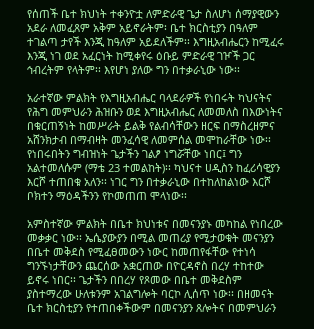የሰጠች ቤተ ክህነት ተቀንዮቷ ለምድራዊ ጌታ ስለሆነ ሰማያዊውን አደራ ለመፈጸም አቅም አይኖራትም፡ ቤተ ክርስቲያን በዓለም ተገልጣ ታየች እንጂ ከዓለም አይደለችም፡፡ እግዚአብሔርን ከሚፈሩ እንጂ ነገ ወደ አፈርነት ከሚቀየሩ ዕቡይ ምድራዊ ገዦች ጋር ኅብረትም የላትም፡፡ እየሆነ ያለው ግን በተቃራኒው ነው፡፡

አራተኛው ምልክት የእግዚአብሔር ባላደራዎች የነበሩት ካህናትና የሕግ መምህራን ሕዝቡን ወደ እግዚአብሔር ለመመለስ በእውነትና በቁርጠኝነት ከመሥራት ይልቅ የልብሳቸውን ዘርፍ በማስረዘምና አሸንክታብ በማብዛት መንፈሳዊ ለመምሰል መሞከራቸው ነው፡፡ የነበሩበትን ግብዝነት ጌታችን ገልፆ ነግሯቸው ነበር፤ ግን አልተመለሱም (ማቴ 23 ተመልከት)፡፡ ካህናተ ሀዲስን ከፈሪሳዊያን እርሾ ተጠበቁ አለን፡፡ ነገር ግን በተቃራኒው በተከለከልነው እርሾ ቦክተን ማዕዳችንን የኮመጠጠ ሞላነው፡፡

አምስተኛው ምልክት በቤተ ክህነቱና በመናንያኑ መካከል የነበረው መቃቃር ነው፡፡ ኤሴያውያን በሚል መጠሪያ የሚታወቁት መናንያን በቤተ መቅደስ የሚፈፀመውን ነውር ከመጠየፋቸው የተነሳ ግንኙነታቸውን ጨርሰው አቋርጠው በዮርዳኖስ በረሃ ተከተው ይኖሩ ነበር፡፡ ጌታችን በበረሃ የጾመው በቤተ መቅደስም ያስተማረው ሁለቱንም አገልግሎት ባርኮ ሊሰጥ ነው፡፡ በዘመናት ቤተ ክርስቲያን የተጠበቀችውም በመናንያን ጸሎትና በመምህራን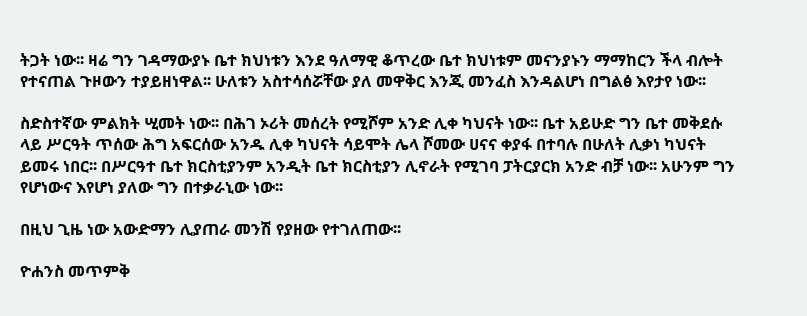ትጋት ነው፡፡ ዛሬ ግን ገዳማውያኑ ቤተ ክህነቱን እንደ ዓለማዊ ቆጥረው ቤተ ክህነቱም መናንያኑን ማማከርን ችላ ብሎት የተናጠል ጉዞውን ተያይዘነዋል፡፡ ሁለቱን አስተሳሰሯቸው ያለ መዋቅር እንጂ መንፈስ እንዳልሆነ በግልፅ እየታየ ነው፡፡

ስድስተኛው ምልክት ሢመት ነው፡፡ በሕገ ኦሪት መሰረት የሚሾም አንድ ሊቀ ካህናት ነው፡፡ ቤተ አይሁድ ግን ቤተ መቅደሱ ላይ ሥርዓት ጥሰው ሕግ አፍርሰው አንዱ ሊቀ ካህናት ሳይሞት ሌላ ሾመው ሀናና ቀያፋ በተባሉ በሁለት ሊቃነ ካህናት ይመሩ ነበር፡፡ በሥርዓተ ቤተ ክርስቲያንም አንዲት ቤተ ክርስቲያን ሊኖራት የሚገባ ፓትርያርክ አንድ ብቻ ነው፡፡ አሁንም ግን የሆነውና እየሆነ ያለው ግን በተቃራኒው ነው፡፡

በዚህ ጊዜ ነው አውድማን ሊያጠራ መንሽ የያዘው የተገለጠው፡፡

ዮሐንስ መጥምቅ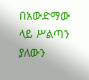በአውድማው ላይ ሥልጣን ያለውን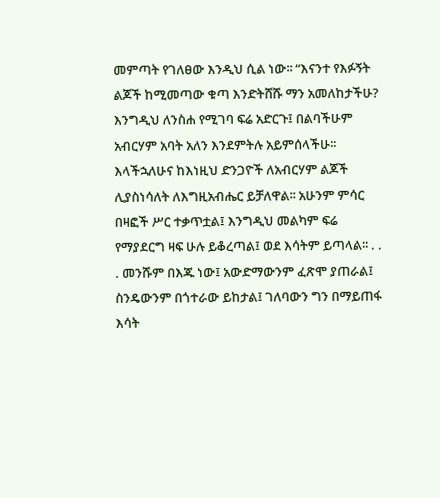መምጣት የገለፀው እንዲህ ሲል ነው፡፡ “እናንተ የእፉኝት ልጆች ከሚመጣው ቁጣ እንድትሸሹ ማን አመለከታችሁ? እንግዲህ ለንስሐ የሚገባ ፍሬ አድርጉ፤ በልባችሁም አብርሃም አባት አለን እንደምትሉ አይምሰላችሁ፡፡ እላችኋለሁና ከእነዚህ ድንጋዮች ለአብርሃም ልጆች ሊያስነሳለት ለእግዚአብሔር ይቻለዋል፡፡ አሁንም ምሳር በዛፎች ሥር ተቃጥቷል፤ እንግዲህ መልካም ፍሬ የማያደርግ ዛፍ ሁሉ ይቆረጣል፤ ወደ እሳትም ይጣላል፡፡ . . . መንሹም በእጁ ነው፤ አውድማውንም ፈጽሞ ያጠራል፤ ስንዴውንም በጎተራው ይከታል፤ ገለባውን ግን በማይጠፋ እሳት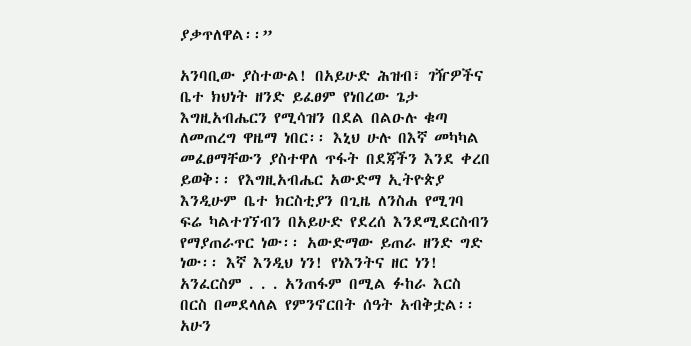ያቃጥለዋል፡፡”

አንባቢው ያስተውል! በአይሁድ ሕዝብ፣ ገዥዎችና ቤተ ክህነት ዘንድ ይፈፀም የነበረው ጌታ እግዚአብሔርን የሚሳዝን በደል በልዑሉ ቁጣ ለመጠረግ ዋዜማ ነበር፡፡ እኒህ ሁሉ በእኛ መካካል መፈፀማቸውን ያስተዋለ ጥፋት በደጃችን እንደ ቀረበ ይወቅ፡፡ የእግዚአብሔር አውድማ ኢትዮጵያ እንዲሁም ቤተ ክርስቲያን በጊዜ ለንስሐ የሚገባ ፍሬ ካልተገኘብን በአይሁድ የደረሰ እንደሚደርስብን የማያጠራጥር ነው፡፡ አውድማው ይጠራ ዘንድ ግድ ነው፡፡ እኛ እንዲህ ነን! የነእንትና ዘር ነን! አንፈርስም . . . አንጠፋም በሚል ፉከራ እርስ በርስ በመደላለል የምንኖርበት ሰዓት አብቅቷል፡፡ አሁን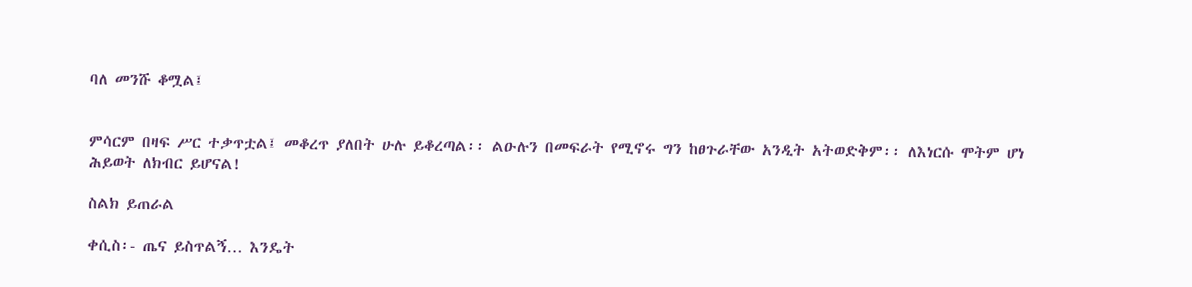ባለ መንሹ ቆሟል፤


ምሳርም በዛፍ ሥር ተቃጥቷል፤ መቆረጥ ያለበት ሁሉ ይቆረጣል፡፡ ልዑሉን በመፍራት የሚኖሩ ግን ከፀጉራቸው አንዲት አትወድቅም፡፡ ለእነርሱ ሞትም ሆነ ሕይወት ለክብር ይሆናል!

ስልክ ይጠራል

ቀሲስ፡- ጤና ይስጥልኝ… እንዴት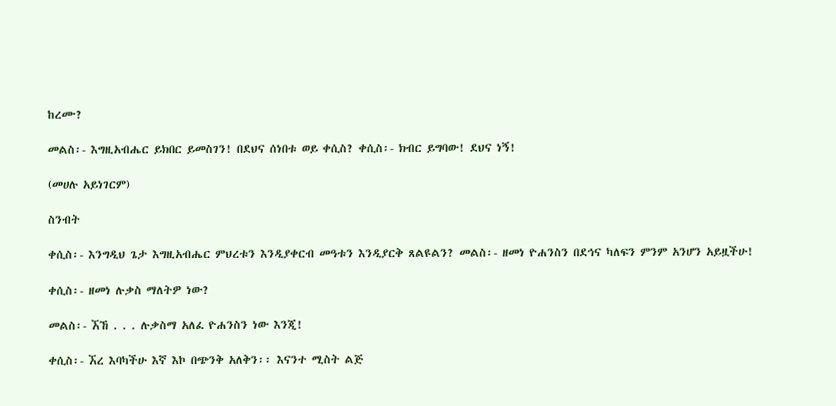ከረሙ?

መልስ፡- እግዚአብሔር ይክበር ይመስገን! በደህና ሰነበቱ ወይ ቀሲስ? ቀሲስ፡- ክብር ይግባው! ደህና ነኝ!

(መሀሉ አይነገርም)

ስንብት

ቀሲስ፡- እንግዲህ ጌታ እግዚአብሔር ምህረቱን እንዲያቀርብ መዓቱን እንዲያርቅ ጸልዩልን? መልስ፡- ዘመነ ዮሐንስን በደኅና ካለፍን ምንም አንሆን አይዟችሁ!

ቀሲስ፡- ዘመነ ሉቃስ ማለትዎ ነው?

መልስ፡- ኧኸ . . . ሉቃስማ አለፈ ዮሐንስን ነው እንጂ!

ቀሲስ፡- ኧረ እባካችሁ እኛ እኮ በጭንቅ አለቅን፡፡ እናንተ ሚስት ልጅ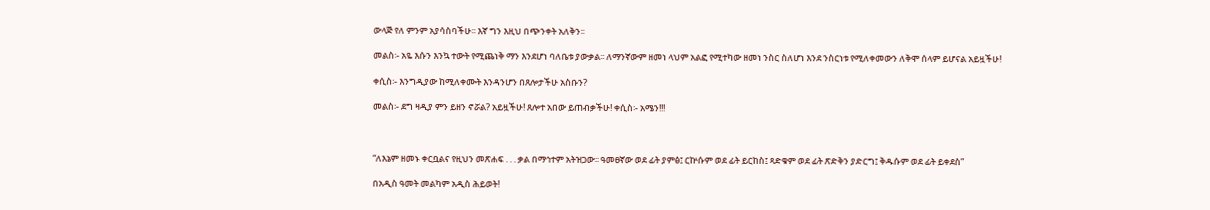ውላጅ የለ ምንም አያሳስባችሁ፡፡ እኛ ግን እዚህ በጭንቀት አለቅን፡፡

መልስ፡- አዬ እሱን እንኳ ተውት የሚጨነቅ ማን እንደሆነ ባለቤቱ ያውቃል፡፡ ለማንኛውም ዘመነ ላህም አልፎ የሚተካው ዘመነ ንስር ስለሆነ እንደ ንስርነቱ የሚለቀመውን ለቅሞ ሰላም ይሆናል አይዟችሁ!

ቀሲስ፡- እንግዲያው ከሚለቀሙት እንዳንሆን በጸሎታችሁ አስቡን?

መልስ፡- ደግ ዛዲያ ምን ይዘን ኖሯል? አይዟችሁ! ጸሎተ አበው ይጠብቃችሁ! ቀሲስ፡- አሜን!!!



“ለእኔም ዘመኑ ቀርቧልና የዚህን መጽሐፍ . . . ቃል በማኅተም አትዝጋው፡፡ ዓመፀኛው ወደ ፊት ያምፅ፤ ርኵሱም ወደ ፊት ይርከስ፤ ጻድቁም ወደ ፊት ጽድቅን ያድርግ፤ ቅዱሱም ወደ ፊት ይቀደስ”

በአዲስ ዓመት መልካም አዲስ ሕይወት!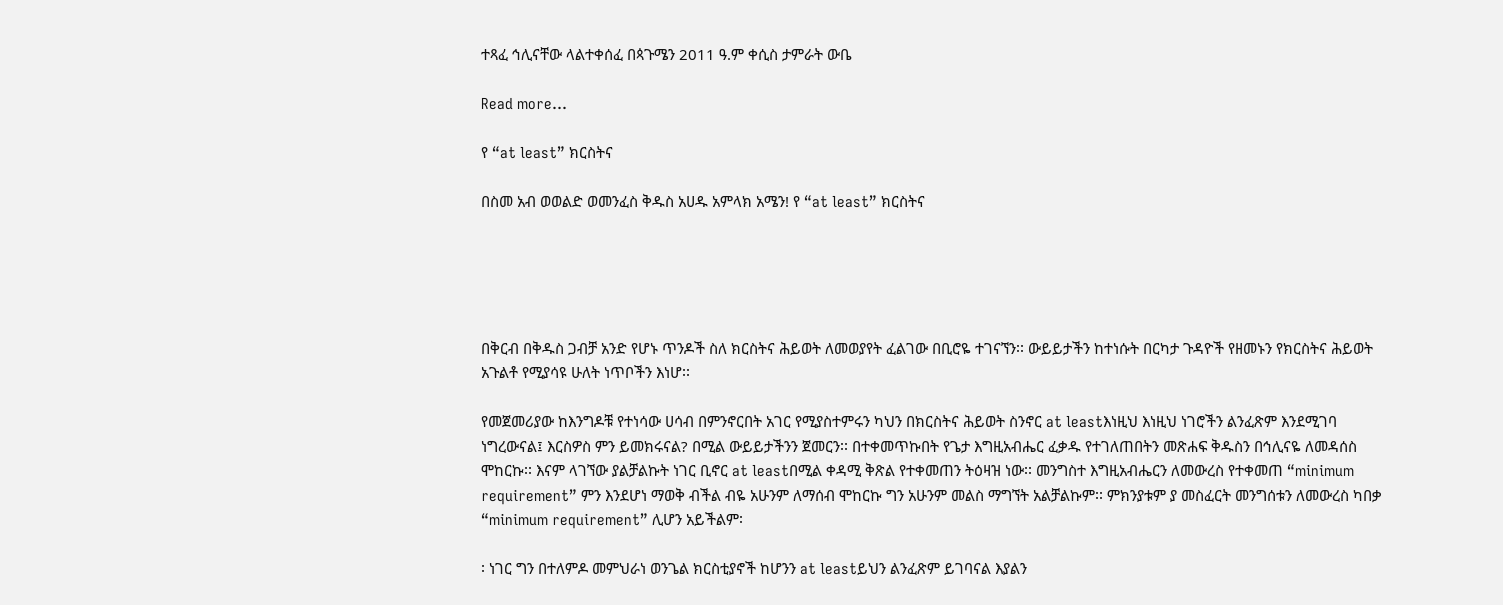ተጻፈ ኅሊናቸው ላልተቀሰፈ በጳጉሜን 2011 ዓ.ም ቀሲስ ታምራት ውቤ

Read more...

የ “at least” ክርስትና

በስመ አብ ወወልድ ወመንፈስ ቅዱስ አሀዱ አምላክ አሜን! የ “at least” ክርስትና





በቅርብ በቅዱስ ጋብቻ አንድ የሆኑ ጥንዶች ስለ ክርስትና ሕይወት ለመወያየት ፈልገው በቢሮዬ ተገናኘን፡፡ ውይይታችን ከተነሱት በርካታ ጉዳዮች የዘመኑን የክርስትና ሕይወት አጉልቶ የሚያሳዩ ሁለት ነጥቦችን እነሆ፡፡

የመጀመሪያው ከእንግዶቹ የተነሳው ሀሳብ በምንኖርበት አገር የሚያስተምሩን ካህን በክርስትና ሕይወት ስንኖር at leastእነዚህ እነዚህ ነገሮችን ልንፈጽም እንደሚገባ ነግረውናል፤ እርስዎስ ምን ይመክሩናል? በሚል ውይይታችንን ጀመርን፡፡ በተቀመጥኩበት የጌታ እግዚአብሔር ፈቃዱ የተገለጠበትን መጽሐፍ ቅዱስን በኅሊናዬ ለመዳሰስ ሞከርኩ፡፡ እናም ላገኘው ያልቻልኩት ነገር ቢኖር at leastበሚል ቀዳሚ ቅጽል የተቀመጠን ትዕዛዝ ነው፡፡ መንግስተ እግዚአብሔርን ለመውረስ የተቀመጠ “minimum requirement” ምን እንደሆነ ማወቅ ብችል ብዬ አሁንም ለማሰብ ሞከርኩ ግን አሁንም መልስ ማግኘት አልቻልኩም፡፡ ምክንያቱም ያ መስፈርት መንግሰቱን ለመውረስ ካበቃ “minimum requirement” ሊሆን አይችልም፡

፡ ነገር ግን በተለምዶ መምህራነ ወንጌል ክርስቲያኖች ከሆንን at leastይህን ልንፈጽም ይገባናል እያልን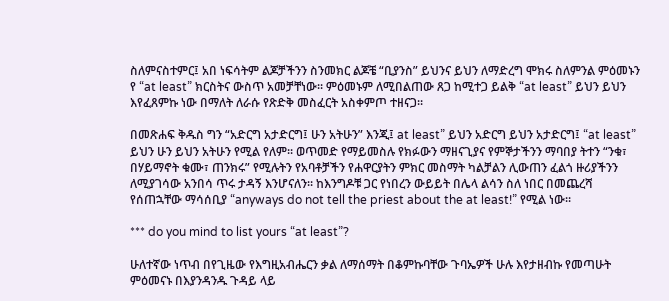ስለምናስተምር፤ አበ ነፍሳትም ልጆቻችንን ስንመክር ልጆቼ “ቢያንስ” ይህንና ይህን ለማድረግ ሞክሩ ስለምንል ምዕመኑን የ “at least” ክርስትና ውስጥ አመቻቸነው፡፡ ምዕመኑም ለሚበልጠው ጸጋ ከሚተጋ ይልቅ “at least” ይህን ይህን እየፈጸምኩ ነው በማለት ለራሱ የጽድቅ መስፈርት አስቀምጦ ተዘናጋ፡፡

በመጽሐፍ ቅዱስ ግን “አድርግ አታድርግ፤ ሁን አትሁን” እንጂ፤ at least” ይህን አድርግ ይህን አታድርግ፤ “at least” ይህን ሁን ይህን አትሁን የሚል የለም፡፡ ወጥመድ የማይመስሉ የክፉውን ማዘናጊያና የምኞታችንን ማባበያ ትተን “ንቁ፣ በሃይማኖት ቁሙ፣ ጠንክሩ” የሚሉትን የአባቶቻችን የሐዋርያትን ምክር መስማት ካልቻልን ሊውጠን ፈልጎ ዙሪያችንን ለሚያገሳው አንበሳ ጥሩ ታዳኝ እንሆናለን፡፡ ከእንግዶቹ ጋር የነበረን ውይይት በሌላ ልሳን ስለ ነበር በመጨረሻ የሰጠኋቸው ማሳሰቢያ “anyways do not tell the priest about the at least!” የሚል ነው፡፡

*** do you mind to list yours “at least”?

ሁለተኛው ነጥብ በየጊዜው የእግዚአብሔርን ቃል ለማሰማት በቆምኩባቸው ጉባኤዎች ሁሉ እየታዘብኩ የመጣሁት ምዕመናኑ በእያንዳንዱ ጉዳይ ላይ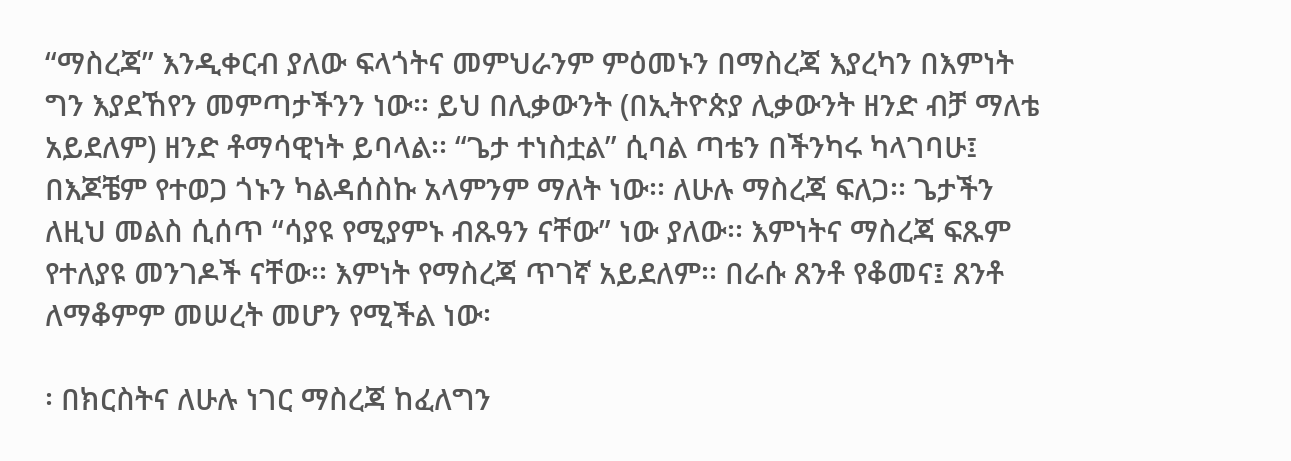“ማስረጃ” እንዲቀርብ ያለው ፍላጎትና መምህራንም ምዕመኑን በማስረጃ እያረካን በእምነት ግን እያደኸየን መምጣታችንን ነው፡፡ ይህ በሊቃውንት (በኢትዮጵያ ሊቃውንት ዘንድ ብቻ ማለቴ አይደለም) ዘንድ ቶማሳዊነት ይባላል፡፡ “ጌታ ተነስቷል” ሲባል ጣቴን በችንካሩ ካላገባሁ፤ በእጆቼም የተወጋ ጎኑን ካልዳሰስኩ አላምንም ማለት ነው፡፡ ለሁሉ ማስረጃ ፍለጋ፡፡ ጌታችን ለዚህ መልስ ሲሰጥ “ሳያዩ የሚያምኑ ብጹዓን ናቸው” ነው ያለው፡፡ እምነትና ማስረጃ ፍጹም የተለያዩ መንገዶች ናቸው፡፡ እምነት የማስረጃ ጥገኛ አይደለም፡፡ በራሱ ጸንቶ የቆመና፤ ጸንቶ ለማቆምም መሠረት መሆን የሚችል ነው፡

፡ በክርስትና ለሁሉ ነገር ማስረጃ ከፈለግን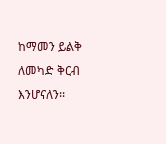ከማመን ይልቅ ለመካድ ቅርብ እንሆናለን፡፡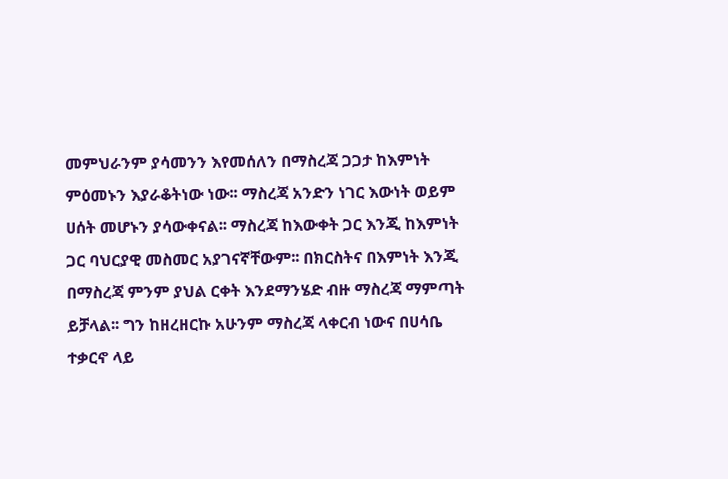መምህራንም ያሳመንን እየመሰለን በማስረጃ ጋጋታ ከእምነት ምዕመኑን እያራቆትነው ነው፡፡ ማስረጃ አንድን ነገር እውነት ወይም ሀሰት መሆኑን ያሳውቀናል፡፡ ማስረጃ ከእውቀት ጋር እንጂ ከእምነት ጋር ባህርያዊ መስመር አያገናኛቸውም፡፡ በክርስትና በእምነት እንጂ በማስረጃ ምንም ያህል ርቀት እንደማንሄድ ብዙ ማስረጃ ማምጣት ይቻላል፡፡ ግን ከዘረዘርኩ አሁንም ማስረጃ ላቀርብ ነውና በሀሳቤ ተቃርኖ ላይ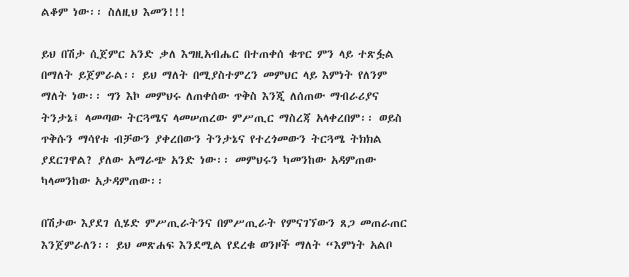ልቆም ነው፡፡ ስለዚህ እመን!!!

ይህ በሽታ ሲጀምር አንድ ቃለ እግዚአብሔር በተጠቀሰ ቁጥር ምን ላይ ተጽፏል በማለት ይጀምራል፡፡ ይህ ማለት በሚያስተምረን መምህር ላይ እምነት የለንም ማለት ነው፡፡ ግን እኮ መምህሩ ለጠቀሰው ጥቅስ እንጂ ለሰጠው ማብራሪያና ትንታኔ፤ ላመጣው ትርጓሜና ላመሠጠረው ምሥጢር ማስረጃ አላቀረበም፡፡ ወይስ ጥቅሱን ማሳየቱ ብቻውን ያቀረበውን ትንታኔና የተረጎመውን ትርጓሜ ትክክል ያደርገዋል? ያለው አማራጭ አንድ ነው፡፡ መምህሩን ካመንከው አዳምጠው ካላመንከው አታዳምጠው፡፡

በሽታው እያደገ ሲሄድ ምሥጢራትንና በምሥጢራት የምናገኘውን ጸጋ መጠራጠር እንጀምራለን፡፡ ይህ መጽሐፍ እንደሚል የደረቁ ወንዞች ማለት “እምነት አልቦ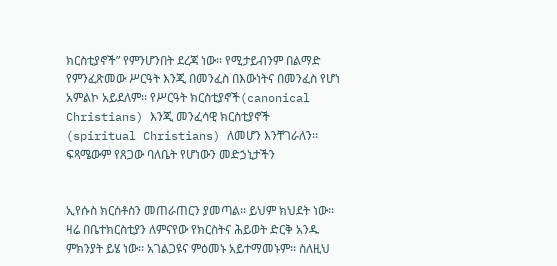ክርስቲያኖች” የምንሆንበት ደረጃ ነው፡፡ የሚታይብንም በልማድ የምንፈጽመው ሥርዓት እንጂ በመንፈስ በእውነትና በመንፈስ የሆነ አምልኮ አይደለም፡፡ የሥርዓት ክርስቲያኖች(canonical Christians) እንጂ መንፈሳዊ ክርስቲያኖች (spiritual Christians) ለመሆን እንቸገራለን፡፡ ፍጻሜውም የጸጋው ባለቤት የሆነውን መድኃኒታችን


ኢየሱስ ክርሰቶስን መጠራጠርን ያመጣል፡፡ ይህም ክህደት ነው፡፡ ዛሬ በቤተክርስቲያን ለምናየው የክርስትና ሕይወት ድርቅ አንዱ ምክንያት ይሄ ነው፡፡ አገልጋዩና ምዕመኑ አይተማመኑም፡፡ ስለዚህ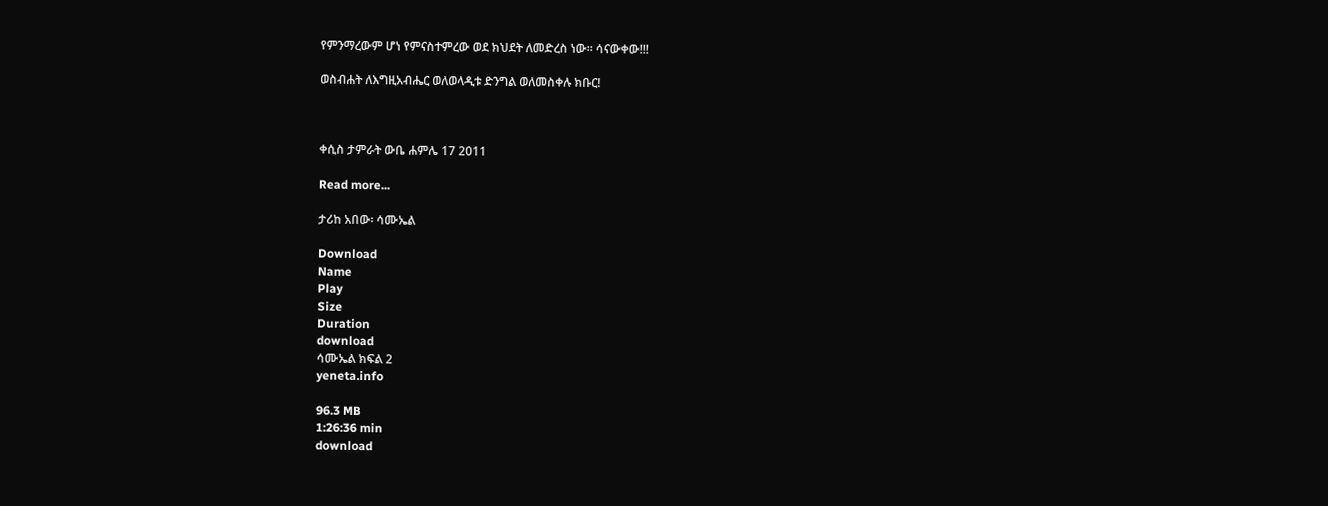የምንማረውም ሆነ የምናስተምረው ወደ ክህደት ለመድረስ ነው፡፡ ሳናውቀው!!!

ወስብሐት ለእግዚአብሔር ወለወላዲቱ ድንግል ወለመስቀሉ ክቡር!



ቀሲስ ታምራት ውቤ ሐምሌ 17 2011

Read more...

ታሪከ አበው፡ ሳሙኤል

Download
Name
Play
Size
Duration
download
ሳሙኤል ክፍል 2
yeneta.info

96.3 MB
1:26:36 min
download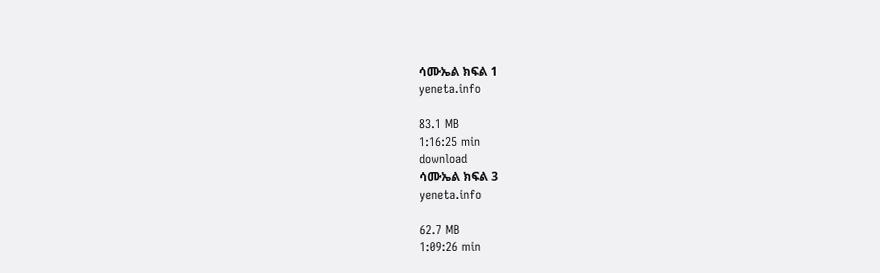ሳሙኤል ክፍል 1
yeneta.info

83.1 MB
1:16:25 min
download
ሳሙኤል ክፍል 3
yeneta.info

62.7 MB
1:09:26 min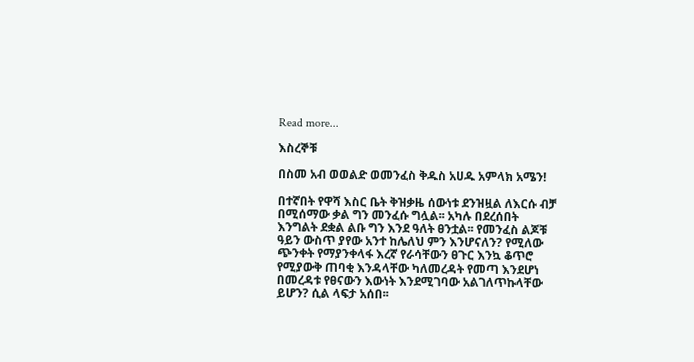Read more...

እስረኞቹ

በስመ አብ ወወልድ ወመንፈስ ቅዱስ አሀዱ አምላክ አሜን!

በተኛበት የዋሻ እስር ቤት ቅዝቃዜ ሰውነቱ ደንዝዟል ለእርሱ ብቻ በሚሰማው ቃል ግን መንፈሱ ግሏል፡፡ አካሉ በደረሰበት እንግልት ደቋል ልቡ ግን እንደ ዓለት ፀንቷል፡፡ የመንፈስ ልጆቹ ዓይን ውስጥ ያየው አንተ ከሌለህ ምን እንሆናለን? የሚለው ጭንቀት የማያንቀላፋ እረኛ የራሳቸውን ፀጉር እንኳ ቆጥሮ የሚያውቅ ጠባቂ እንዳላቸው ካለመረዳት የመጣ እንደሆነ በመረዳቱ የፀናውን እውነት እንደሚገባው አልገለጥኩላቸው ይሆን? ሲል ላፍታ አሰበ፡፡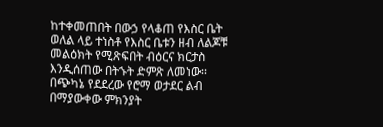ከተቀመጠበት በውኃ የላቆጠ የእስር ቤት ወለል ላይ ተነስቶ የእስር ቤቱን ዘብ ለልጆቹ መልዕክት የሚጽፍበት ብዕርና ክርታስ እንዲሰጠው በትኁት ድምጽ ለመነው፡፡ በጭካኔ የደደረው የሮማ ወታደር ልብ በማያውቀው ምክንያት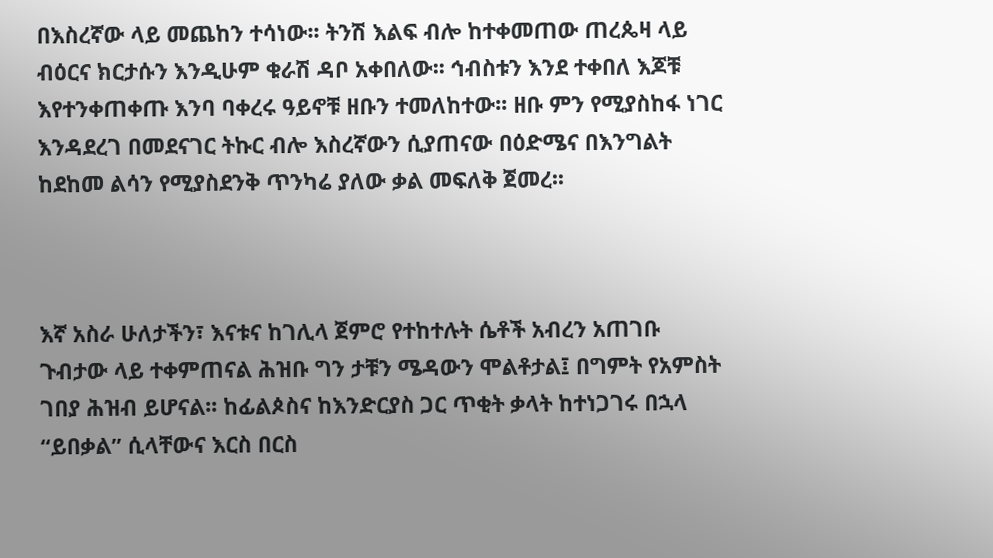በእስረኛው ላይ መጨከን ተሳነው፡፡ ትንሽ እልፍ ብሎ ከተቀመጠው ጠረጴዛ ላይ ብዕርና ክርታሱን እንዲሁም ቁራሽ ዳቦ አቀበለው፡፡ ኅብስቱን እንደ ተቀበለ እጆቹ እየተንቀጠቀጡ እንባ ባቀረሩ ዓይኖቹ ዘቡን ተመለከተው፡፡ ዘቡ ምን የሚያስከፋ ነገር እንዳደረገ በመደናገር ትኩር ብሎ እስረኛውን ሲያጠናው በዕድሜና በእንግልት ከደከመ ልሳን የሚያስደንቅ ጥንካሬ ያለው ቃል መፍለቅ ጀመረ፡፡



እኛ አስራ ሁለታችን፣ እናቱና ከገሊላ ጀምሮ የተከተሉት ሴቶች አብረን አጠገቡ ጉብታው ላይ ተቀምጠናል ሕዝቡ ግን ታቹን ሜዳውን ሞልቶታል፤ በግምት የአምስት ገበያ ሕዝብ ይሆናል፡፡ ከፊልጶስና ከእንድርያስ ጋር ጥቂት ቃላት ከተነጋገሩ በኋላ “ይበቃል” ሲላቸውና እርስ በርስ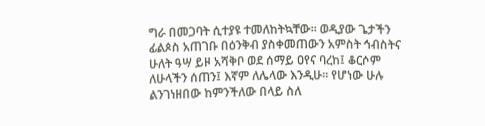ግራ በመጋባት ሲተያዩ ተመለከትኳቸው፡፡ ወዲያው ጌታችን ፊልጶስ አጠገቡ በዕንቅብ ያስቀመጠውን አምስት ኅብስትና ሁለት ዓሣ ይዞ አሻቅቦ ወደ ሰማይ ዐየና ባረከ፤ ቆርሶም ለሁላችን ሰጠን፤ እኛም ለሌላው እንዲሁ፡፡ የሆነው ሁሉ ልንገነዘበው ከምንችለው በላይ ስለ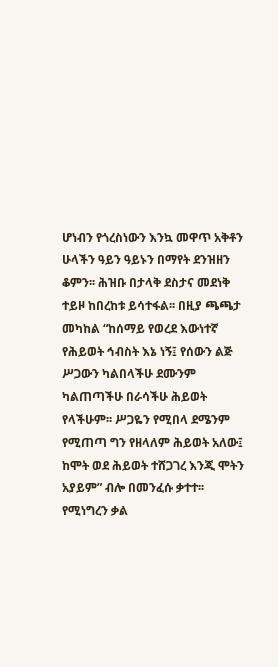ሆነብን የጎረስነውን እንኳ መዋጥ አቅቶን ሁላችን ዓይን ዓይኑን በማየት ደንዝዘን ቆምን፡፡ ሕዝቡ በታላቅ ደስታና መደነቅ ተይዞ ከበረከቱ ይሳተፋል፡፡ በዚያ ጫጫታ መካከል “ከሰማይ የወረደ እውነተኛ የሕይወት ኅብስት እኔ ነኝ፤ የሰውን ልጅ ሥጋውን ካልበላችሁ ደሙንም ካልጠጣችሁ በራሳችሁ ሕይወት የላችሁም፡፡ ሥጋዬን የሚበላ ደሜንም የሚጠጣ ግን የዘላለም ሕይወት አለው፤ ከሞት ወደ ሕይወት ተሸጋገረ እንጂ ሞትን አያይም” ብሎ በመንፈሱ ቃተተ፡፡ የሚነግረን ቃል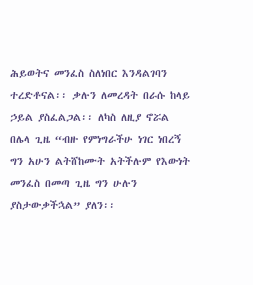ሕይወትና መንፈስ ስለነበር እንዳልገባን ተረድቶናል፡፡ ቃሉን ለመረዳት በራሱ ከላይ ኃይል ያስፈልጋል፡፡ ለካስ ለዚያ ኖሯል በሌላ ጊዜ “ብዙ የምነግራችሁ ነገር ነበረኝ ግን አሁን ልትሸከሙት አትችሉም የእውነት መንፈስ በመጣ ጊዜ ግን ሁሉን ያስታውቃችኋል” ያለን፡፡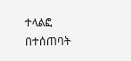ተላልፎ በተሰጠባት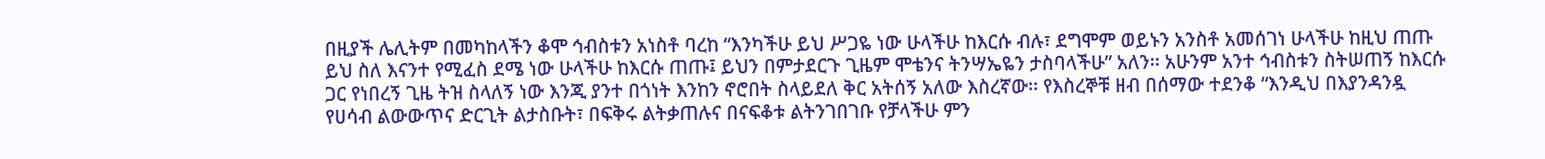በዚያች ሌሊትም በመካከላችን ቆሞ ኅብስቱን አነስቶ ባረከ “እንካችሁ ይህ ሥጋዬ ነው ሁላችሁ ከእርሱ ብሉ፣ ደግሞም ወይኑን አንስቶ አመሰገነ ሁላችሁ ከዚህ ጠጡ ይህ ስለ እናንተ የሚፈስ ደሜ ነው ሁላችሁ ከእርሱ ጠጡ፤ ይህን በምታደርጉ ጊዜም ሞቴንና ትንሣኤዬን ታስባላችሁ” አለን፡፡ አሁንም አንተ ኅብስቱን ስትሠጠኝ ከእርሱ ጋር የነበረኝ ጊዜ ትዝ ስላለኝ ነው እንጂ ያንተ በጎነት እንከን ኖሮበት ስላይደለ ቅር አትሰኝ አለው እስረኛው፡፡ የእስረኞቹ ዘብ በሰማው ተደንቆ “እንዲህ በእያንዳንዷ የሀሳብ ልውውጥና ድርጊት ልታስቡት፣ በፍቅሩ ልትቃጠሉና በናፍቆቱ ልትንገበገቡ የቻላችሁ ምን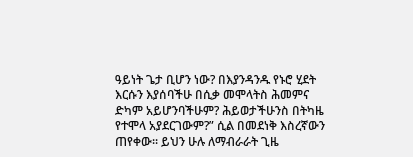ዓይነት ጌታ ቢሆን ነው? በእያንዳንዱ የኑሮ ሂደት እርሱን እያሰባችሁ በሲቃ መሞላትስ ሕመምና ድካም አይሆንባችሁም? ሕይወታችሁንስ በትካዜ የተሞላ አያደርገውም?” ሲል በመደነቅ እስረኛውን ጠየቀው፡፡ ይህን ሁሉ ለማብራራት ጊዜ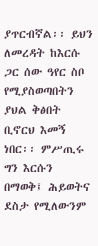ያጥርብኛል፡፡ ይህን ለመረዳት ከእርሱ ጋር ሰው ዓየር ስቦ የሚያስወጣበትን ያህል ቅፅበት ቢኖርህ እመኝ ነበር፡፡ ምሥጢሩ ግን እርሱን በማወቅ፤ ሕይወትና ደስታ የሚለውንም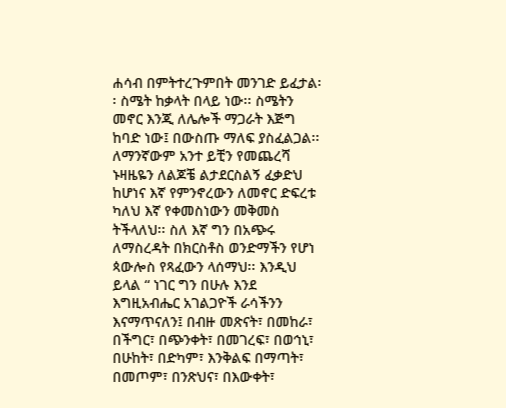ሐሳብ በምትተረጉምበት መንገድ ይፈታል፡፡ ስሜት ከቃላት በላይ ነው፡፡ ስሜትን መኖር እንጂ ለሌሎች ማጋራት እጅግ ከባድ ነው፤ በውስጡ ማለፍ ያስፈልጋል፡፡ ለማንኛውም አንተ ይቺን የመጨረሻ ኑዛዜዬን ለልጆቼ ልታደርስልኝ ፈቃድህ ከሆነና እኛ የምንኖረውን ለመኖር ድፍረቱ ካለህ እኛ የቀመስነውን መቅመስ ትችላለህ፡፡ ስለ እኛ ግን በአጭሩ ለማስረዳት በክርስቶስ ወንድማችን የሆነ ጳውሎስ የጻፈውን ላሰማህ፡፡ እንዲህ ይላል “ ነገር ግን በሁሉ እንደ እግዚአብሔር አገልጋዮች ራሳችንን እናማጥናለን፤ በብዙ መጽናት፣ በመከራ፣ በችግር፣ በጭንቀት፣ በመገረፍ፣ በወኅኒ፣ በሁከት፣ በድካም፣ እንቅልፍ በማጣት፣ በመጦም፣ በንጽህና፣ በእውቀት፣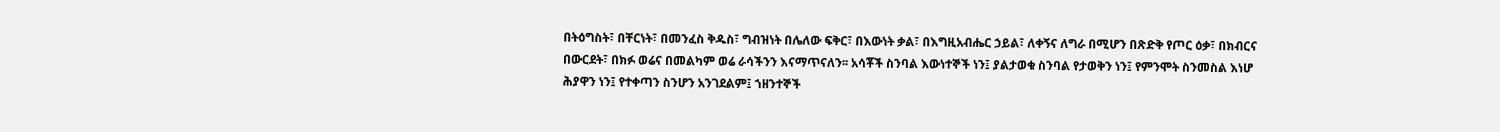በትዕግስት፣ በቸርነት፣ በመንፈስ ቅዱስ፣ ግብዝነት በሌለው ፍቅር፣ በእውነት ቃል፣ በእግዚአብሔር ኃይል፣ ለቀኝና ለግራ በሚሆን በጽድቅ የጦር ዕቃ፣ በክብርና በውርደት፣ በክፉ ወሬና በመልካም ወሬ ራሳችንን እናማጥናለን፡፡ አሳቾች ስንባል እውነተኞች ነን፤ ያልታወቁ ስንባል የታወቅን ነን፤ የምንሞት ስንመስል እነሆ ሕያዋን ነን፤ የተቀጣን ስንሆን አንገደልም፤ ኀዘንተኞች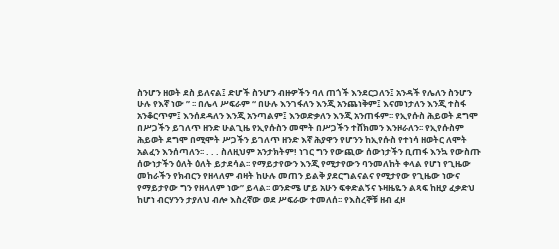ስንሆን ዘወት ደስ ይለናል፤ ድሆች ስንሆን ብዙዎችን ባለ ጠጎች እንደርጋለን፤ አንዳች የሌለን ስንሆን ሁሉ የእኛ ነው ” ፡፡ በሌላ ሥፍራም “ በሁሉ እንገፋለን እንጂ አንጨነቅም፤ እናመነታለን እንጂ ተስፋ አንቆርጥም፤ እንሰደዳለን እንጂ አንጣልም፤ እንወድቃለን እንጂ አንጠፋም፡፡ የኢየሱስ ሕይወት ደግሞ በሥጋችን ይገለጥ ዘንድ ሁልጊዜ የኢየሱስን መሞት በሥጋችን ተሸክመን እንዞራለን፡፡ የኢየሱስም ሕይወት ደግሞ በሚሞት ሥጋችን ይገለጥ ዘንድ እኛ ሕያዋን የሆንን ከኢየሱስ የተነሳ ዘወትር ለሞት አልፈን እንሰጣለን፡፡ . . . ስለዚህም አንታክትም! ነገር ግን የውጪው ሰውነታችን ቢጠፋ እንኳ የውስጡ ሰውነታችን ዕለት ዕለት ይታደሳል፡፡ የማይታየውን እንጂ የሚታየውን ባንመለከት ቀላል የሆነ የጊዜው መከራችን የክብርን የዘላለም ብዛት ከሁሉ መጠን ይልቅ ያደርግልናልና የሚታየው የጊዜው ነውና የማይታየው ግን የዘላለም ነው” ይላል፡፡ ወንድሜ ሆይ አሁን ፍቀድልኝና ኑዛዜዬን ልጻፍ ከዚያ ፈቃድህ ከሆነ ብርሃንን ታያለህ ብሎ እስረኛው ወደ ሥፍራው ተመለሰ፡፡ የእስረኞቹ ዘብ ፈዞ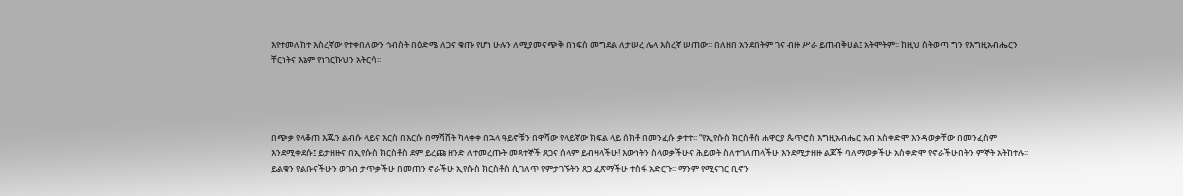እየተመለከተ እስረኛው የተቀበለውን ኅብስት በዕድሜ ለጋና ቁጡ የሆነ ሁሉን ለሚያመናጭቅ በነፍስ መግደል ለታሠረ ሌላ እስረኛ ሠጠው፡፡ በለዘበ አንደበትም ገና ብዙ ሥራ ይጠብቅሀል፤ አትሞትም፡፡ ከዚህ ስትወጣ ግን የእግዚአብሔርን ቸርነትና እኔም የነገርኩህን አትርሳ፡፡




በጭቃ የላቆጠ እጁን ልብሱ ላይና እርስ በእርሱ በማሻሸት ካላቀቀ በኋላ ዓይኖቹን በዋሻው የላይኛው ክፍል ላይ ሰክቶ በመንፈሱ ቃተተ፡፡ “የኢየሱስ ክርስቶስ ሐዋርያ ጴጥሮስ እግዚአብሔር አብ አስቀድሞ እንዳወቃቸው በመንፈስም እንደሚቀደሱ፤ ይታዘዙና በኢየሱስ ክርስቶስ ደም ይረጩ ዘንድ ለተመረጡት መጻተኞች ጸጋና ሰላም ይብዛላችሁ! እውነትን ስላወቃችሁና ሕይወት ስለተገለጠላችሁ እንደሚታዘዙ ልጆች ባለማወቃችሁ አስቀድሞ የኖራችሁበትን ምኞት አትከተሉ፡፡ ይልቁን የልቡናችሁን ወገብ ታጥቃችሁ በመጠን ኖራችሁ ኢየሱስ ክርስቶስ ሲገለጥ የምታገኙትን ጸጋ ፈጽማችሁ ተስፋ አድርጉ፡፡ ማንም የሚናገር ቢኖን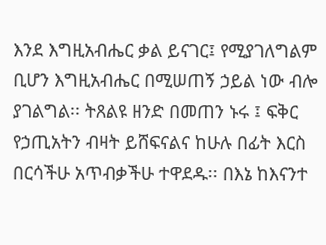እንደ እግዚአብሔር ቃል ይናገር፤ የሚያገለግልም ቢሆን እግዚአብሔር በሚሠጠኝ ኃይል ነው ብሎ ያገልግል፡፡ ትጸልዩ ዘንድ በመጠን ኑሩ ፤ ፍቅር የኃጢአትን ብዛት ይሸፍናልና ከሁሉ በፊት እርስ በርሳችሁ አጥብቃችሁ ተዋደዱ፡፡ በእኔ ከእናንተ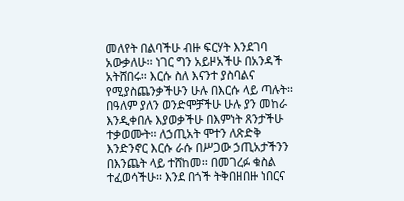መለየት በልባችሁ ብዙ ፍርሃት እንደገባ አውቃለሁ፡፡ ነገር ግን አይዞአችሁ በአንዳች አትሸበሩ፡፡ እርሱ ስለ እናንተ ያስባልና የሚያስጨንቃችሁን ሁሉ በእርሱ ላይ ጣሉት፡፡ በዓለም ያለን ወንድሞቻችሁ ሁሉ ያን መከራ እንዲቀበሉ እያወቃችሁ በእምነት ጸንታችሁ ተቃወሙት፡፡ ለኃጢአት ሞተን ለጽድቅ እንድንኖር እርሱ ራሱ በሥጋው ኃጢአታችንን በእንጨት ላይ ተሸከመ፡፡ በመገረፉ ቁስል ተፈወሳችሁ፡፡ እንደ በጎች ትቅበዘበዙ ነበርና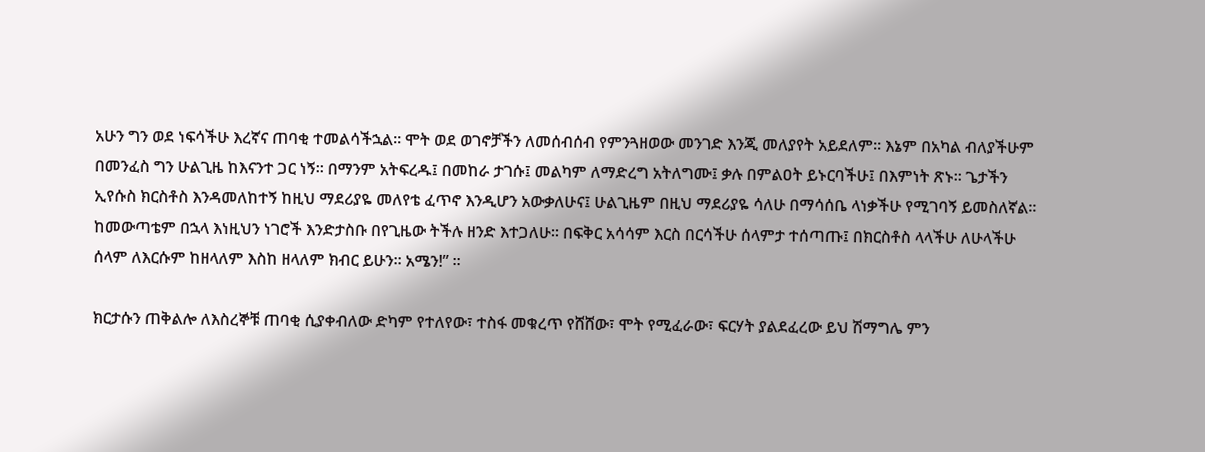አሁን ግን ወደ ነፍሳችሁ እረኛና ጠባቂ ተመልሳችኋል፡፡ ሞት ወደ ወገኖቻችን ለመሰብሰብ የምንጓዘወው መንገድ እንጂ መለያየት አይደለም፡፡ እኔም በአካል ብለያችሁም በመንፈስ ግን ሁልጊዜ ከእናንተ ጋር ነኝ፡፡ በማንም አትፍረዱ፤ በመከራ ታገሱ፤ መልካም ለማድረግ አትለግሙ፤ ቃሉ በምልዐት ይኑርባችሁ፤ በእምነት ጽኑ፡፡ ጌታችን ኢየሱስ ክርስቶስ እንዳመለከተኝ ከዚህ ማደሪያዬ መለየቴ ፈጥኖ እንዲሆን አውቃለሁና፤ ሁልጊዜም በዚህ ማደሪያዬ ሳለሁ በማሳሰቤ ላነቃችሁ የሚገባኝ ይመስለኛል፡፡ ከመውጣቴም በኋላ እነዚህን ነገሮች እንድታስቡ በየጊዜው ትችሉ ዘንድ እተጋለሁ፡፡ በፍቅር አሳሳም እርስ በርሳችሁ ሰላምታ ተሰጣጡ፤ በክርስቶስ ላላችሁ ለሁላችሁ ሰላም ለእርሱም ከዘላለም እስከ ዘላለም ክብር ይሁን፡፡ አሜን!” ፡፡

ክርታሱን ጠቅልሎ ለእስረኞቹ ጠባቂ ሲያቀብለው ድካም የተለየው፣ ተስፋ መቁረጥ የሸሸው፣ ሞት የሚፈራው፣ ፍርሃት ያልደፈረው ይህ ሽማግሌ ምን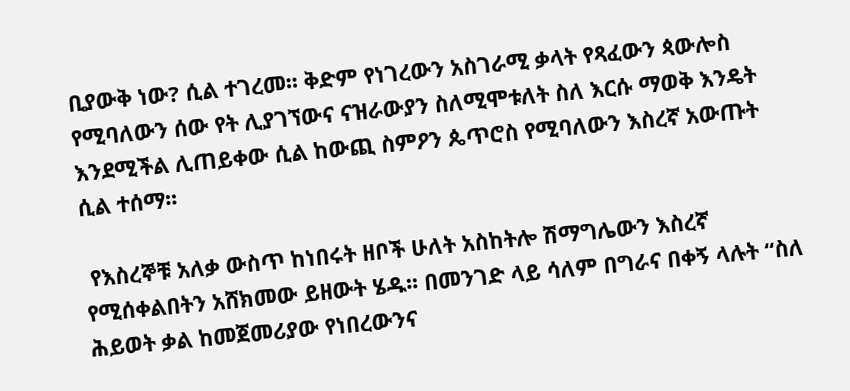ቢያውቅ ነው? ሲል ተገረመ፡፡ ቅድም የነገረውን አስገራሚ ቃላት የጻፈውን ጳውሎስ የሚባለውን ሰው የት ሊያገኘውና ናዝራውያን ስለሚሞቱለት ስለ እርሱ ማወቅ እንዴት እንደሚችል ሊጠይቀው ሲል ከውጪ ስምዖን ጴጥሮስ የሚባለውን እስረኛ አውጡት ሲል ተሰማ፡፡

 የእስረኞቹ አለቃ ውስጥ ከነበሩት ዘቦች ሁለት አስከትሎ ሽማግሌውን እስረኛ የሚሰቀልበትን አሸክመው ይዘውት ሄዱ፡፡ በመንገድ ላይ ሳለም በግራና በቀኝ ላሉት “ስለ ሕይወት ቃል ከመጀመሪያው የነበረውንና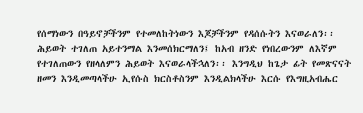የሰማነውን በዓይኖቻችንም የተመለከትነውን እጆቻችንም የዳሰሱትን እናወራለን፡፡ ሕይወት ተገለጠ አይተንማል እንመሰክርማለን፤ ከአብ ዘንድ የነበረውንም ለእኛም የተገለጠውን የዘላለምን ሕይወት እናወራላችኋለን፡፡ እንግዲህ ከጌታ ፊት የመጽናናት ዘመን እንዲመጣላችሁ ኢየሱስ ክርስቶስንም እንዲልክላችሁ እርሱ የእግዚአብሔር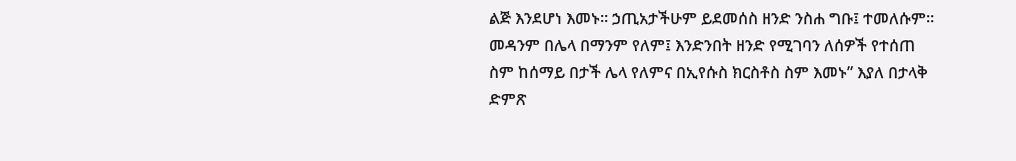ልጅ እንደሆነ እመኑ፡፡ ኃጢአታችሁም ይደመሰስ ዘንድ ንስሐ ግቡ፤ ተመለሱም፡፡ መዳንም በሌላ በማንም የለም፤ እንድንበት ዘንድ የሚገባን ለሰዎች የተሰጠ ስም ከሰማይ በታች ሌላ የለምና በኢየሱስ ክርስቶስ ስም እመኑ” እያለ በታላቅ ድምጽ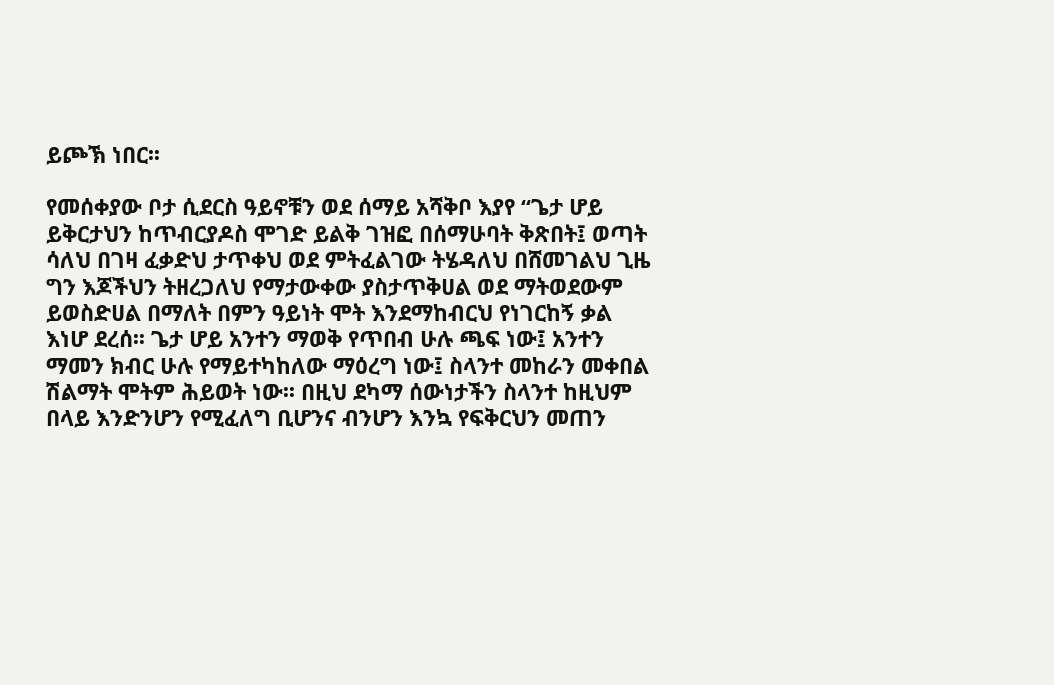ይጮኽ ነበር፡፡

የመሰቀያው ቦታ ሲደርስ ዓይኖቹን ወደ ሰማይ አሻቅቦ እያየ “ጌታ ሆይ ይቅርታህን ከጥብርያዶስ ሞገድ ይልቅ ገዝፎ በሰማሁባት ቅጽበት፤ ወጣት ሳለህ በገዛ ፈቃድህ ታጥቀህ ወደ ምትፈልገው ትሄዳለህ በሸመገልህ ጊዜ ግን እጆችህን ትዘረጋለህ የማታውቀው ያስታጥቅሀል ወደ ማትወደውም ይወስድሀል በማለት በምን ዓይነት ሞት እንደማከብርህ የነገርከኝ ቃል እነሆ ደረሰ፡፡ ጌታ ሆይ አንተን ማወቅ የጥበብ ሁሉ ጫፍ ነው፤ አንተን ማመን ክብር ሁሉ የማይተካከለው ማዕረግ ነው፤ ስላንተ መከራን መቀበል ሽልማት ሞትም ሕይወት ነው፡፡ በዚህ ደካማ ሰውነታችን ስላንተ ከዚህም በላይ እንድንሆን የሚፈለግ ቢሆንና ብንሆን እንኳ የፍቅርህን መጠን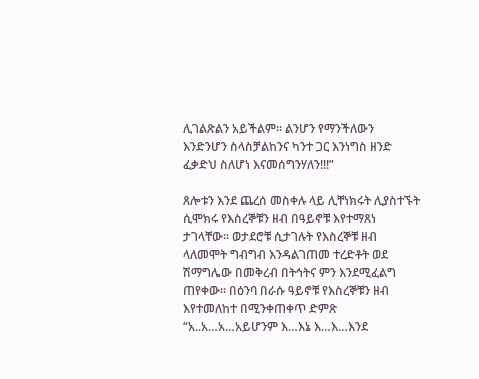ሊገልጽልን አይችልም፡፡ ልንሆን የማንችለውን እንድንሆን ስላስቻልከንና ካንተ ጋር እንነግስ ዘንድ ፈቃድህ ስለሆነ እናመሰግንሃለን!!!”

ጸሎቱን እንደ ጨረሰ መስቀሉ ላይ ሊቸነክሩት ሊያስተኙት ሲሞክሩ የእስረኞቹን ዘብ በዓይኖቹ እየተማጸነ ታገላቸው፡፡ ወታደሮቹ ሲታገሉት የእስረኞቹ ዘብ ላለመሞት ግብግብ እንዳልገጠመ ተረድቶት ወደ ሽማግሌው በመቅረብ በትኅትና ምን እንደሚፈልግ ጠየቀው፡፡ በዕንባ በራሱ ዓይኖቹ የእስረኞቹን ዘብ እየተመለከተ በሚንቀጠቀጥ ድምጽ “አ..አ…አ…አይሆንም እ…እኔ እ…እ…እንደ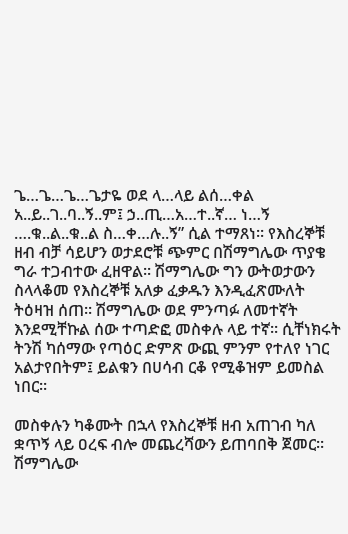ጌ…ጌ…ጌ…ጌታዬ ወደ ላ…ላይ ልሰ…ቀል አ..ይ..ገ..ባ..ኝ..ም፤ ኃ..ጢ…አ…ተ..ኛ… ነ…ኝ ….ቁ..ል..ቁ..ል ስ…ቀ…ሉ..ኝ” ሲል ተማጸነ፡፡ የእስረኞቹ ዘብ ብቻ ሳይሆን ወታደሮቹ ጭምር በሽማግሌው ጥያቄ ግራ ተጋብተው ፈዘዋል፡፡ ሽማግሌው ግን ውትወታውን ስላላቆመ የእስረኞቹ አለቃ ፈቃዱን እንዲፈጽሙለት ትዕዛዝ ሰጠ፡፡ ሽማግሌው ወደ ምንጣፉ ለመተኛት እንደሚቸኩል ሰው ተጣድፎ መስቀሉ ላይ ተኛ፡፡ ሲቸነክሩት ትንሽ ካሰማው የጣዕር ድምጽ ውጪ ምንም የተለየ ነገር አልታየበትም፤ ይልቁን በሀሳብ ርቆ የሚቆዝም ይመስል ነበር፡፡

መስቀሉን ካቆሙት በኋላ የእስረኞቹ ዘብ አጠገብ ካለ ቋጥኝ ላይ ዐረፍ ብሎ መጨረሻውን ይጠባበቅ ጀመር፡፡ ሽማግሌው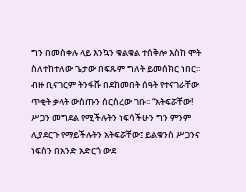ግን በመስቀሉ ላይ እንኳን ቁልቁል ተሰቅሎ እስከ ሞት ስለተከተለው ጌታው በፍጹም ግለት ይመሰክር ነበር፡፡ ብዙ ቢናገርም ትንፋሹ በደከመበት ሰዓት የተናገራቸው ጥቂት ቃላት ውስጡን ሰርስረው ገቡ፡፡ “አትፍሯቸው! ሥጋን መግደል የሚችሉትን ነፍሳችሁን ግን ምንም ሊያደርጉ የማይችሉትን አትፍሯቸው፤ ይልቁንስ ሥጋንና ነፍስን በአንድ አድርጎ ውደ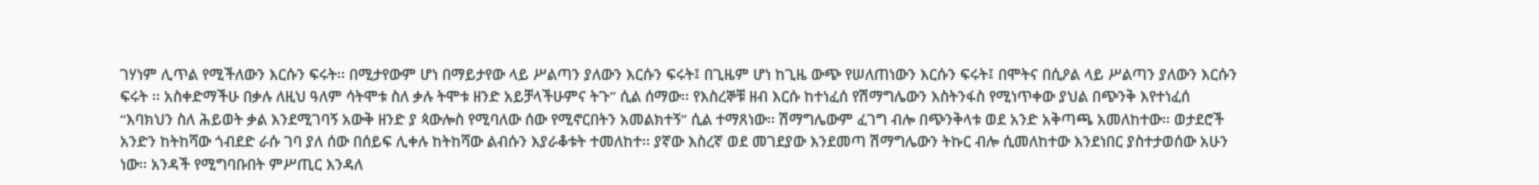ገሃነም ሊጥል የሚችለውን እርሱን ፍሩት፡፡ በሚታየውም ሆነ በማይታየው ላይ ሥልጣን ያለውን እርሱን ፍሩት፤ በጊዜም ሆነ ከጊዜ ውጭ የሠለጠነውን እርሱን ፍሩት፤ በሞትና በሲዖል ላይ ሥልጣን ያለውን እርሱን ፍሩት ፡፡ አስቀድማችሁ በቃሉ ለዚህ ዓለም ሳትሞቱ ስለ ቃሉ ትሞቱ ዘንድ አይቻላችሁምና ትጉ” ሲል ሰማው፡፡ የእስረኞቹ ዘብ እርሱ ከተነፈሰ የሽማግሌውን እስትንፋስ የሚነጥቀው ያህል በጭንቅ እየተነፈሰ “እባክህን ስለ ሕይወት ቃል እንደሚገባኝ አውቅ ዘንድ ያ ጳውሎስ የሚባለው ሰው የሚኖርበትን አመልክተኝ” ሲል ተማጸነው፡፡ ሽማግሌውም ፈገግ ብሎ በጭንቅላቱ ወደ አንድ አቅጣጫ አመለከተው፡፡ ወታደሮች አንድን ከትከሻው ጎብደድ ራሱ ገባ ያለ ሰው በሰይፍ ሊቀሉ ከትከሻው ልብሱን እያራቆቱት ተመለከተ፡፡ ያኛው እስረኛ ወደ መገደያው እንደመጣ ሽማግሌውን ትኩር ብሎ ሲመለከተው እንደነበር ያስተታወሰው አሁን ነው፡፡ አንዳች የሚግባቡበት ምሥጢር እንዳለ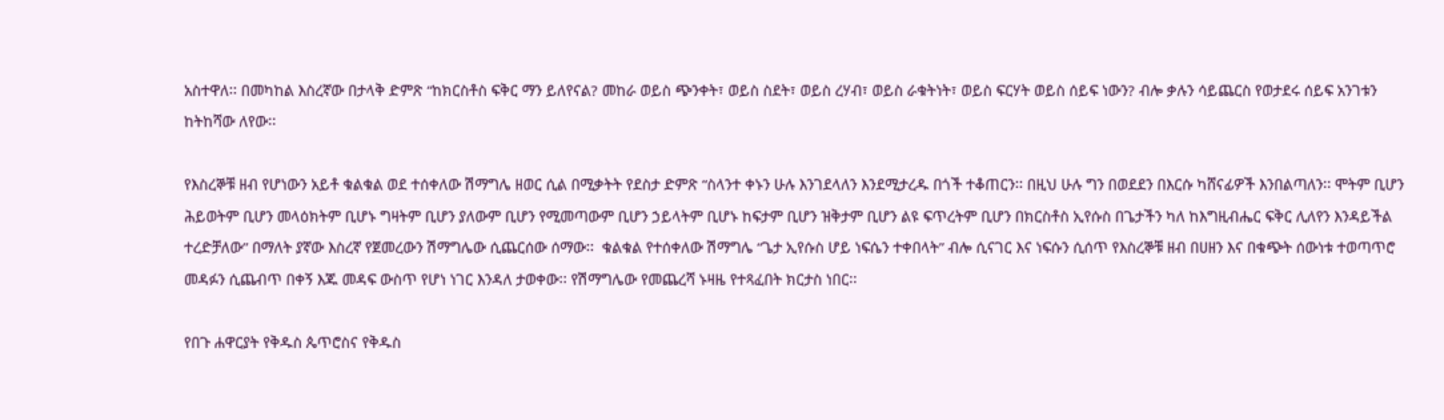አስተዋለ፡፡ በመካከል እስረኛው በታላቅ ድምጽ “ከክርስቶስ ፍቅር ማን ይለየናል? መከራ ወይስ ጭንቀት፣ ወይስ ስደት፣ ወይስ ረሃብ፣ ወይስ ራቁትነት፣ ወይስ ፍርሃት ወይስ ሰይፍ ነውን? ብሎ ቃሉን ሳይጨርስ የወታደሩ ሰይፍ አንገቱን ከትከሻው ለየው፡፡

የእስረኞቹ ዘብ የሆነውን አይቶ ቁልቁል ወደ ተሰቀለው ሽማግሌ ዘወር ሲል በሚቃትት የደስታ ድምጽ “ስላንተ ቀኑን ሁሉ እንገደላለን እንደሚታረዱ በጎች ተቆጠርን፡፡ በዚህ ሁሉ ግን በወደደን በእርሱ ካሸናፊዎች እንበልጣለን፡፡ ሞትም ቢሆን ሕይወትም ቢሆን መላዕክትም ቢሆኑ ግዛትም ቢሆን ያለውም ቢሆን የሚመጣውም ቢሆን ኃይላትም ቢሆኑ ከፍታም ቢሆን ዝቅታም ቢሆን ልዩ ፍጥረትም ቢሆን በክርስቶስ ኢየሱስ በጌታችን ካለ ከእግዚብሔር ፍቅር ሊለየን እንዳይችል ተረድቻለው” በማለት ያኛው እስረኛ የጀመረውን ሽማግሌው ሲጨርሰው ሰማው፡፡  ቁልቁል የተሰቀለው ሽማግሌ “ጌታ ኢየሱስ ሆይ ነፍሴን ተቀበላት” ብሎ ሲናገር እና ነፍሱን ሲሰጥ የእስረኞቹ ዘብ በሀዘን እና በቁጭት ሰውነቱ ተወጣጥሮ መዳፉን ሲጨብጥ በቀኝ እጁ መዳፍ ውስጥ የሆነ ነገር እንዳለ ታወቀው፡፡ የሽማግሌው የመጨረሻ ኑዛዜ የተጻፈበት ክርታስ ነበር፡፡

የበጉ ሐዋርያት የቅዱስ ጴጥሮስና የቅዱስ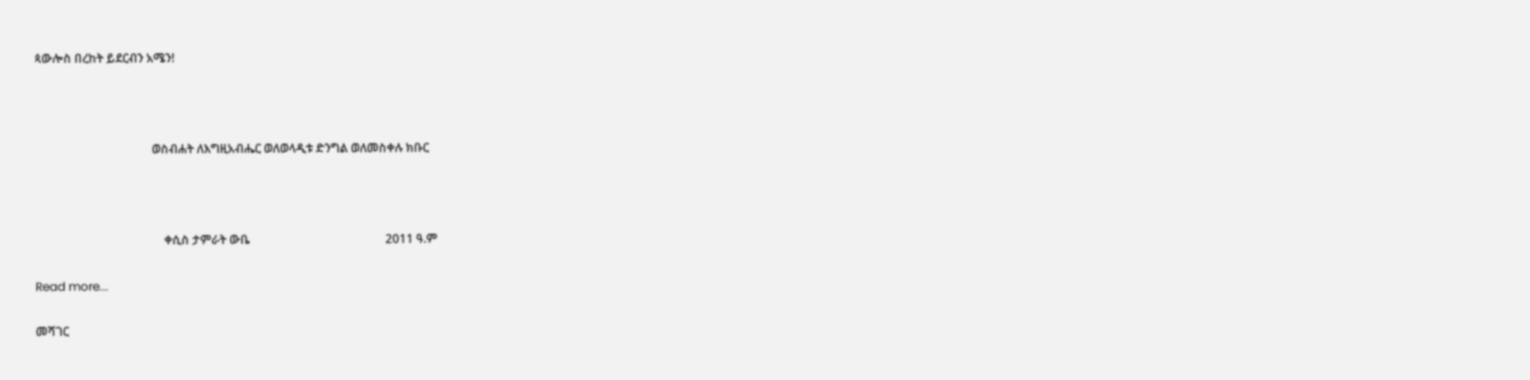ጳውሎስ በረከት ይደርብን አሜን!



                                       ወስብሐት ለእግዚአብሔር ወለወላዲቱ ድንግል ወለመስቀሉ ክቡር



                                           ቀሲስ ታምራት ውቤ                                             2011 ዓ.ም

Read more...

መሻገር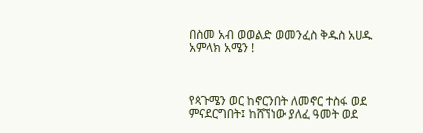በስመ አብ ወወልድ ወመንፈስ ቅዱስ አሀዱ አምላክ አሜን !



የጳጉሜን ወር ከኖርንበት ለመኖር ተስፋ ወደ ምናደርግበት፤ ከሸኘነው ያለፈ ዓመት ወደ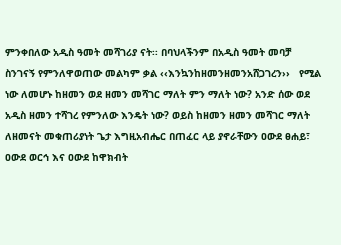ምንቀበለው አዲስ ዓመት መሻገሪያ ናት፡፡ በባህላችንም በአዲስ ዓመት መባቻ ስንገናኝ የምንለዋወጠው መልካም ቃል ‹‹እንኳንከዘመንዘመንአሸጋገረን››   የሚል ነው ለመሆኑ ከዘመን ወደ ዘመን መሻገር ማለት ምን ማለት ነው? አንድ ሰው ወደ አዲስ ዘመን ተሻገረ የምንለው እንዴት ነው? ወይስ ከዘመን ዘመን መሻገር ማለት ለዘመናት መቁጠሪያነት ጌታ እግዚአብሔር በጠፈር ላይ ያኖራቸውን ዐውደ ፀሐይ፣ ዐውደ ወርኅ እና ዐውደ ከዋክብት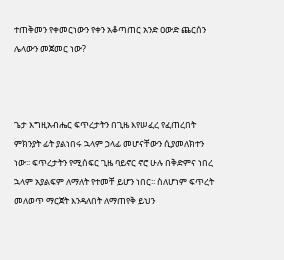ተጠቅመን የቀመርነውን የቀን አቆጣጠር አንድ ዐውድ ጨርሰን ሌላውን መጀመር ነው?



ጌታ እግዚአብሔር ፍጥረታትን በጊዜ እየሠፈረ የፈጠረበት ምክንያት ፊት ያልነበሩ ኋላም ኃላፊ መሆናቸውን ሲያመለክተን ነው፡፡ ፍጥረታትን የሚሰፍር ጊዜ ባይኖር ኖሮ ሁሉ በቅድምና ነበረ ኋላም አያልፍም ለማለት የተመቸ ይሆን ነበር፡፡ ስለሆነም ፍጥረት መለወጥ ማርጀት እንዳለበት ለማጠየቅ ይህን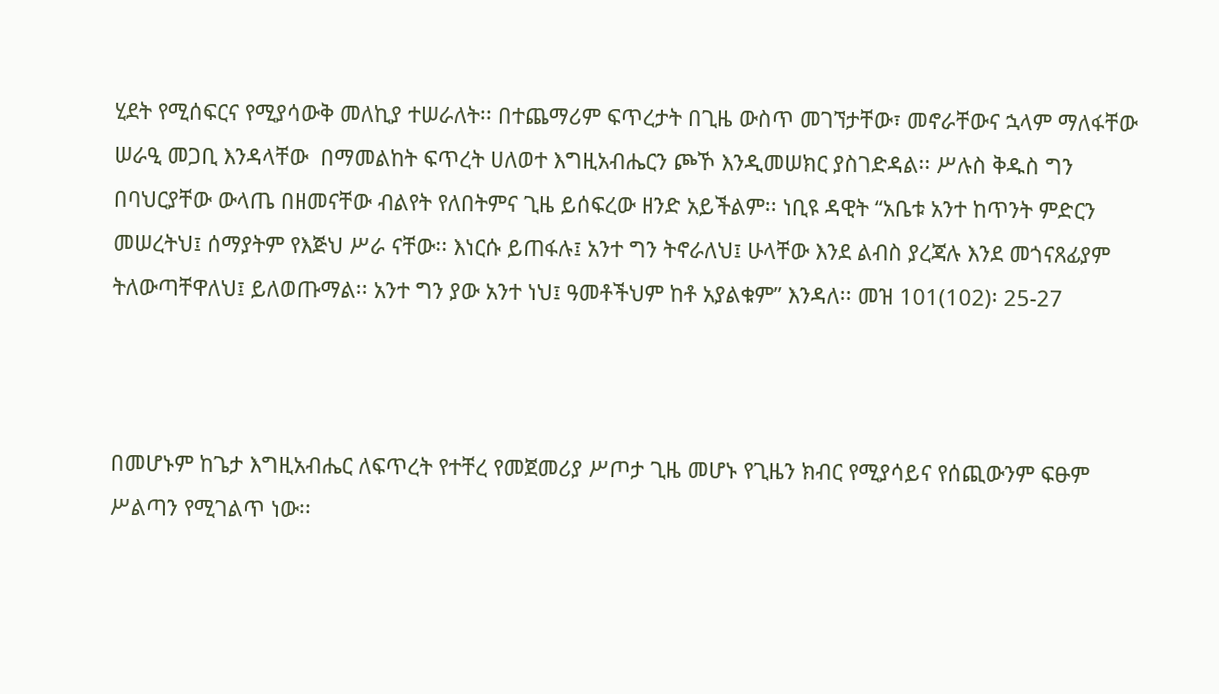ሂደት የሚሰፍርና የሚያሳውቅ መለኪያ ተሠራለት፡፡ በተጨማሪም ፍጥረታት በጊዜ ውስጥ መገኘታቸው፣ መኖራቸውና ኋላም ማለፋቸው ሠራዒ መጋቢ እንዳላቸው  በማመልከት ፍጥረት ሀለወተ እግዚአብሔርን ጮኾ እንዲመሠክር ያስገድዳል፡፡ ሥሉስ ቅዱስ ግን በባህርያቸው ውላጤ በዘመናቸው ብልየት የለበትምና ጊዜ ይሰፍረው ዘንድ አይችልም፡፡ ነቢዩ ዳዊት “አቤቱ አንተ ከጥንት ምድርን መሠረትህ፤ ሰማያትም የእጅህ ሥራ ናቸው፡፡ እነርሱ ይጠፋሉ፤ አንተ ግን ትኖራለህ፤ ሁላቸው እንደ ልብስ ያረጃሉ እንደ መጎናጸፊያም ትለውጣቸዋለህ፤ ይለወጡማል፡፡ አንተ ግን ያው አንተ ነህ፤ ዓመቶችህም ከቶ አያልቁም” እንዳለ፡፡ መዝ 101(102)፡ 25-27



በመሆኑም ከጌታ እግዚአብሔር ለፍጥረት የተቸረ የመጀመሪያ ሥጦታ ጊዜ መሆኑ የጊዜን ክብር የሚያሳይና የሰጪውንም ፍፁም ሥልጣን የሚገልጥ ነው፡፡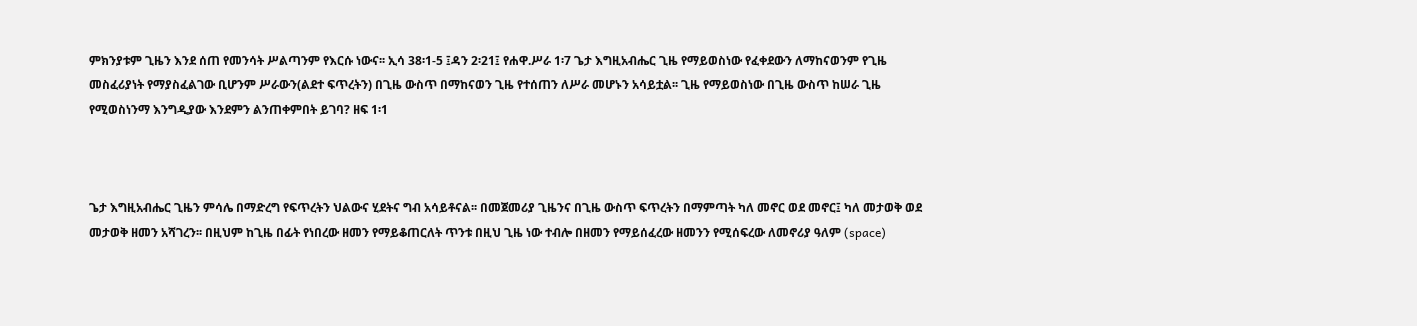ምክንያቱም ጊዜን እንደ ሰጠ የመንሳት ሥልጣንም የእርሱ ነውና፡፡ ኢሳ 38፡1-5 ፤ዳን 2፡21፤ የሐዋ.ሥራ 1፡7 ጌታ እግዚአብሔር ጊዜ የማይወስነው የፈቀደውን ለማከናወንም የጊዜ መስፈሪያነት የማያስፈልገው ቢሆንም ሥራውን(ልደተ ፍጥረትን) በጊዜ ውስጥ በማከናወን ጊዜ የተሰጠን ለሥራ መሆኑን አሳይቷል፡፡ ጊዜ የማይወስነው በጊዜ ውስጥ ከሠራ ጊዜ የሚወስነንማ እንግዲያው እንደምን ልንጠቀምበት ይገባ? ዘፍ 1፡1



ጌታ እግዚአብሔር ጊዜን ምሳሌ በማድረግ የፍጥረትን ህልውና ሂደትና ግብ አሳይቶናል፡፡ በመጀመሪያ ጊዜንና በጊዜ ውስጥ ፍጥረትን በማምጣት ካለ መኖር ወደ መኖር፤ ካለ መታወቅ ወደ መታወቅ ዘመን አሻገረን፡፡ በዚህም ከጊዜ በፊት የነበረው ዘመን የማይቆጠርለት ጥንቱ በዚህ ጊዜ ነው ተብሎ በዘመን የማይሰፈረው ዘመንን የሚሰፍረው ለመኖሪያ ዓለም (space)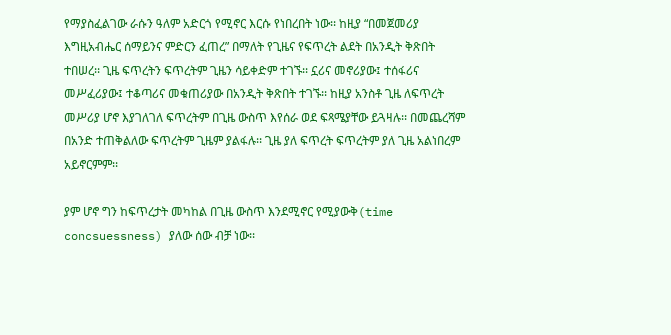የማያስፈልገው ራሱን ዓለም አድርጎ የሚኖር እርሱ የነበረበት ነው፡፡ ከዚያ “በመጀመሪያ እግዚአብሔር ሰማይንና ምድርን ፈጠረ” በማለት የጊዜና የፍጥረት ልደት በአንዲት ቅጽበት ተበሠረ፡፡ ጊዜ ፍጥረትን ፍጥረትም ጊዜን ሳይቀድም ተገኙ፡፡ ኗሪና መኖሪያው፤ ተሰፋሪና መሥፈሪያው፤ ተቆጣሪና መቁጠሪያው በአንዲት ቅጽበት ተገኙ፡፡ ከዚያ አንስቶ ጊዜ ለፍጥረት መሥሪያ ሆኖ እያገለገለ ፍጥረትም በጊዜ ውስጥ እየሰራ ወደ ፍጻሜያቸው ይጓዛሉ፡፡ በመጨረሻም በአንድ ተጠቅልለው ፍጥረትም ጊዜም ያልፋሉ፡፡ ጊዜ ያለ ፍጥረት ፍጥረትም ያለ ጊዜ አልነበረም አይኖርምም፡፡

ያም ሆኖ ግን ከፍጥረታት መካከል በጊዜ ውስጥ እንደሚኖር የሚያውቅ(time concsuessness) ያለው ሰው ብቻ ነው፡፡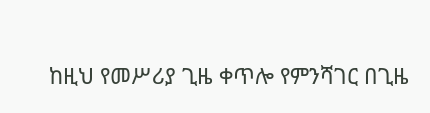ከዚህ የመሥሪያ ጊዜ ቀጥሎ የምንሻገር በጊዜ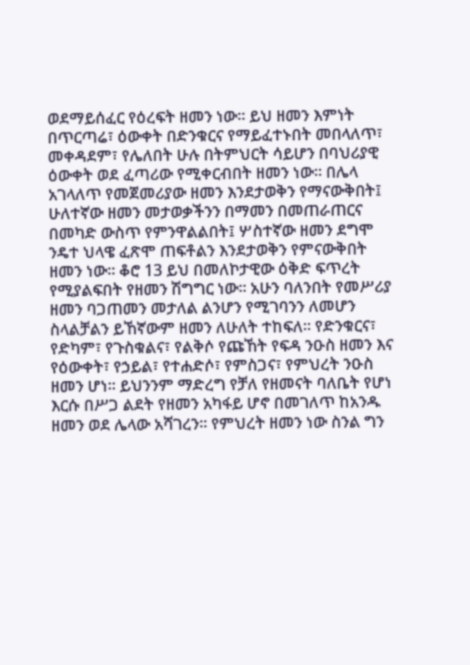ወደማይሰፈር የዕረፍት ዘመን ነው፡፡ ይህ ዘመን እምነት በጥርጣሬ፣ ዕውቀት በድንቁርና የማይፈተኑበት መበላለጥ፣ መቀዳደም፣ የሌለበት ሁሉ በትምህርት ሳይሆን በባህሪያዊ ዕውቀት ወደ ፈጣሪው የሚቀርብበት ዘመን ነው፡፡ በሌላ አገላለጥ የመጀመሪያው ዘመን እንደታወቅን የማናውቅበት፤ ሁለተኛው ዘመን መታወቃችንን በማመን በመጠራጠርና በመካድ ውስጥ የምንዋልልበት፤ ሦስተኛው ዘመን ደግሞ ንዴተ ህላዌ ፈጽሞ ጠፍቶልን እንደታወቅን የምናውቅበት ዘመን ነው፡፡ ቆሮ 13 ይህ በመለኮታዊው ዕቅድ ፍጥረት የሚያልፍበት የዘመን ሽግግር ነው፡፡ አሁን ባለንበት የመሥሪያ ዘመን ባጋጠመን መታለል ልንሆን የሚገባንን ለመሆን ስላልቻልን ይኸኛውም ዘመን ለሁለት ተከፍለ፡፡ የድንቁርና፣ የድካም፣ የጉስቁልና፣ የልቅሶ የጩኸት የፍዳ ንዑስ ዘመን እና የዕውቀት፣ የኃይል፣ የተሐድሶ፣ የምስጋና፣ የምህረት ንዑስ ዘመን ሆነ፡፡ ይህንንም ማድረግ የቻለ የዘመናት ባለቤት የሆነ እርሱ በሥጋ ልደት የዘመን አካፋይ ሆኖ በመገለጥ ከአንዱ ዘመን ወደ ሌላው አሻገረን፡፡ የምህረት ዘመን ነው ስንል ግን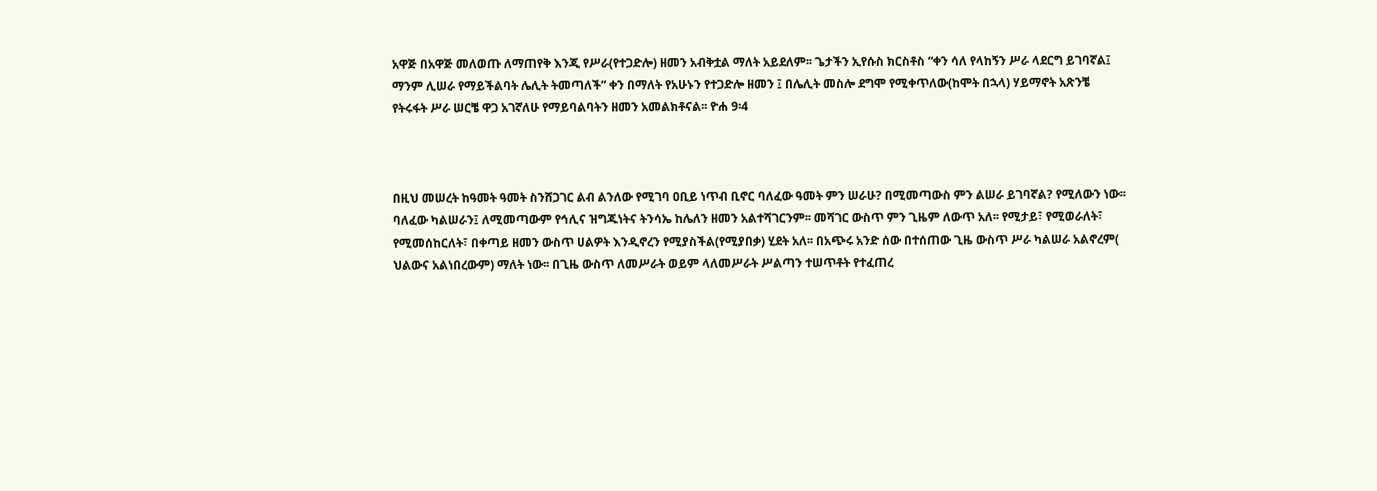አዋጅ በአዋጅ መለወጡ ለማጠየቅ እንጂ የሥራ(የተጋድሎ) ዘመን አብቅቷል ማለት አይደለም፡፡ ጌታችን ኢየሱስ ክርስቶስ “ቀን ሳለ የላከኝን ሥራ ላደርግ ይገባኛል፤ ማንም ሊሠራ የማይችልባት ሌሊት ትመጣለች” ቀን በማለት የአሁኑን የተጋድሎ ዘመን ፤ በሌሊት መስሎ ደግሞ የሚቀጥለው(ከሞት በኋላ) ሃይማኖት አጽንቼ የትሩፋት ሥራ ሠርቼ ዋጋ አገኛለሁ የማይባልባትን ዘመን አመልክቶናል፡፡ ዮሐ 9፡4



በዚህ መሠረት ከዓመት ዓመት ስንሸጋገር ልብ ልንለው የሚገባ ዐቢይ ነጥብ ቢኖር ባለፈው ዓመት ምን ሠራሁ? በሚመጣውስ ምን ልሠራ ይገባኛል? የሚለውን ነው፡፡ ባለፈው ካልሠራን፤ ለሚመጣውም የኅሊና ዝግጁነትና ትንሳኤ ከሌለን ዘመን አልተሻገርንም፡፡ መሻገር ውስጥ ምን ጊዜም ለውጥ አለ፡፡ የሚታይ፣ የሚወራለት፣ የሚመሰከርለት፣ በቀጣይ ዘመን ውስጥ ሀልዎት እንዲኖረን የሚያስችል(የሚያበቃ) ሂደት አለ፡፡ በአጭሩ አንድ ሰው በተሰጠው ጊዜ ውስጥ ሥራ ካልሠራ አልኖረም( ህልውና አልነበረውም) ማለት ነው፡፡ በጊዜ ውስጥ ለመሥራት ወይም ላለመሥራት ሥልጣን ተሠጥቶት የተፈጠረ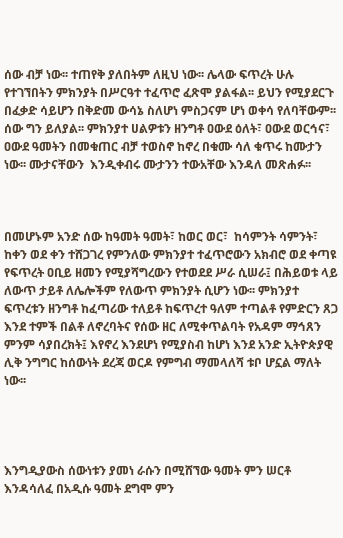ሰው ብቻ ነው፡፡ ተጠየቅ ያለበትም ለዚህ ነው፡፡ ሌላው ፍጥረት ሁሉ የተገኘበትን ምክንያት በሥርዓተ ተፈጥሮ ፈጽሞ ያልፋል፡፡ ይህን የሚያደርጉ በፈቃድ ሳይሆን በቅድመ ውሳኔ ስለሆነ ምስጋናም ሆነ ወቀሳ የለባቸውም፡፡ ሰው ግን ይለያል፡፡ ምክንያተ ሀልዎቱን ዘንግቶ ዐውደ ዕለት፣ ዐውደ ወርኅና፣ ዐውደ ዓመትን በመቁጠር ብቻ ተወስኖ ከኖረ በቁሙ ሳለ ቁጥሩ ከሙታን ነው፡፡ ሙታናቸውን  እንዲቀብሩ ሙታንን ተውአቸው እንዳለ መጽሐፉ፡፡



በመሆኑም አንድ ሰው ከዓመት ዓመት፣ ከወር ወር፣  ከሳምንት ሳምንት፣ ከቀን ወደ ቀን ተሸጋገረ የምንለው ምክንያተ ተፈጥሮውን አክብሮ ወደ ቀጣዩ የፍጥረት ዐቢይ ዘመን የሚያሻግረውን የተወደደ ሥራ ሲሠራ፤ በሕይወቱ ላይ ለውጥ ታይቶ ለሌሎችም የለውጥ ምክንያት ሲሆን ነው፡፡ ምክንያተ ፍጥረቱን ዘንግቶ ከፈጣሪው ተለይቶ ከፍጥረተ ዓለም ተጣልቶ የምድርን ጸጋ እንደ ተምች በልቶ ለኖረባትና የሰው ዘር ለሚቀጥልባት የአዳም ማኅጸን ምንም ሳያበረክት፤ እየኖረ እንደሆነ የሚያስብ ከሆነ እንደ አንድ ኢትዮጵያዊ ሊቅ ንግግር ከሰውነት ደረጃ ወርዶ የምግብ ማመላለሻ ቱቦ ሆኗል ማለት ነው፡፡




እንግዲያውስ ሰውነቱን ያመነ ራሱን በሚሸኘው ዓመት ምን ሠርቶ እንዳሳለፈ በአዲሱ ዓመት ደግሞ ምን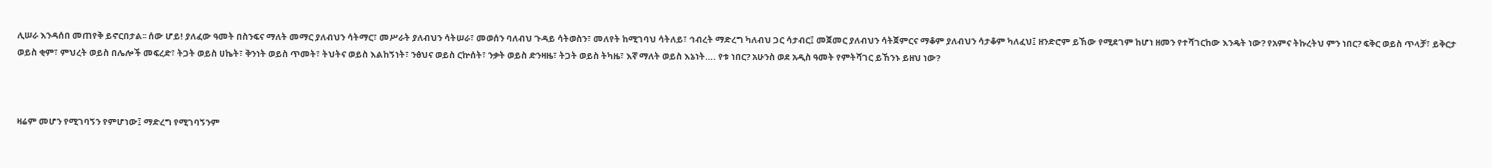ሊሠራ እንዳሰበ መጠየቅ ይኖርበታል፡፡ ሰው ሆይ! ያለፈው ዓመት በስንፍና ማለት መማር ያለብህን ሳትማር፣ መሥራት ያለብህን ሳትሠራ፣ መወሰን ባለብህ ጉዳይ ሳትወስን፣ መለየት ከሚገባህ ሳትለይ፣ ኅብረት ማድረግ ካለብህ ጋር ሳታብር፤ መጀመር ያለብህን ሳትጀምርና ማቆም ያለብህን ሳታቆም ካለፈህ፤ ዘንድሮም ይኸው የሚደገም ከሆነ ዘመን የተሻገርከው እንዴት ነው? የአምና ትኩረትህ ምን ነበር? ፍቅር ወይስ ጥላቻ፣ ይቅርታ ወይስ ቂም፣ ምህረት ወይስ በሌሎች መፍረድ፣ ትጋት ወይስ ሀኬት፣ ቅንነት ወይስ ጥመት፣ ትህትና ወይስ እልከኝነት፣ ንፅህና ወይስ ርኵሰት፣ ንቃት ወይስ ድንዛዜ፣ ትጋት ወይስ ትካዜ፣ እኛ ማለት ወይስ እኔነት…. የቱ ነበር? አሁንስ ወደ አዲስ ዓመት የምትሻገር ይኸንኑ ይዘህ ነው?



ዛሬም መሆን የሚገባኝን የምሆነው፤ ማድረግ የሚገባኝንም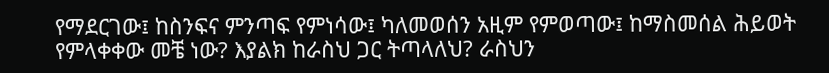የማደርገው፤ ከስንፍና ምንጣፍ የምነሳው፤ ካለመወሰን አዚም የምወጣው፤ ከማስመሰል ሕይወት የምላቀቀው መቼ ነው? እያልክ ከራስህ ጋር ትጣላለህ? ራስህን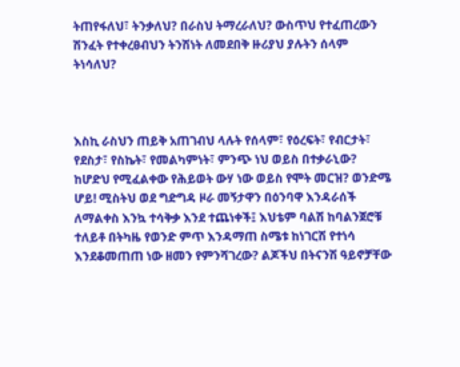ትጠየፋለህ፣ ትንቃለህ? በራስህ ትማረራለህ? ውስጥህ የተፈጠረውን ሽንፈት የተቀረፀብህን ትንሽነት ለመደበቅ ዙሪያህ ያሉትን ሰላም ትነሳለህ?



እስኪ ራስህን ጠይቅ አጠገብህ ላሉት የሰላም፣ የዕረፍት፣ የብርታት፣ የደስታ፣ የስኬት፣ የመልካምነት፣ ምንጭ ነህ ወይስ በተቃራኒው? ከሆድህ የሚፈልቀው የሕይወት ውሃ ነው ወይስ የሞት መርዝ? ወንድሜ ሆይ! ሚስትህ ወደ ግድግዳ ዞራ መኝታዋን በዕንባዋ እንዳራሰች ለማልቀስ እንኳ ተሳቅቃ እንደ ተጨነቀች፤ እህቴም ባልሽ ከባልንጀሮቹ ተለይቶ በትካዜ የወንድ ምጥ እንዳማጠ ስሜቱ ከነገርሽ የተነሳ እንደቆመጠጠ ነው ዘመን የምንሻገረው? ልጆችህ በትናንሽ ዓይኖቻቸው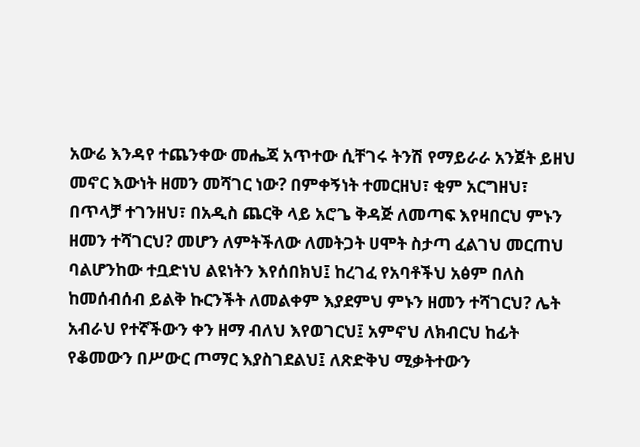አውሬ እንዳየ ተጨንቀው መሔጃ አጥተው ሲቸገሩ ትንሽ የማይራራ አንጀት ይዘህ መኖር እውነት ዘመን መሻገር ነው? በምቀኝነት ተመርዘህ፣ ቂም አርግዘህ፣ በጥላቻ ተገንዘህ፣ በአዲስ ጨርቅ ላይ አሮጌ ቅዳጅ ለመጣፍ እየዛበርህ ምኑን ዘመን ተሻገርህ? መሆን ለምትችለው ለመትጋት ሀሞት ስታጣ ፈልገህ መርጠህ ባልሆንከው ተቧድነህ ልዩነትን እየሰበክህ፤ ከረገፈ የአባቶችህ አፅም በለስ ከመሰብሰብ ይልቅ ኩርንችት ለመልቀም እያደምህ ምኑን ዘመን ተሻገርህ? ሌት አብራህ የተኛችውን ቀን ዘማ ብለህ እየወገርህ፤ አምኖህ ለክብርህ ከፊት የቆመውን በሥውር ጦማር እያስገደልህ፤ ለጽድቅህ ሚቃትተውን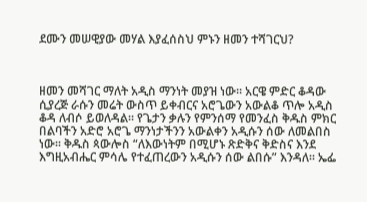ደሙን መሠዊያው መሃል እያፈሰስህ ምኑን ዘመን ተሻገርህ?



ዘመን መሻገር ማለት አዲስ ማንነት መያዝ ነው፡፡ አርዌ ምድር ቆዳው ሲያረጅ ራሱን መሬት ውስጥ ይቀብርና አሮጌውን አውልቆ ጥሎ አዲስ ቆዳ ለብሶ ይወለዳል፡፡ የጌታን ቃሉን የምንሰማ የመንፈስ ቅዱስ ምክር በልባችን አድሮ አሮጌ ማንነታችንን አውልቀን አዲሱን ሰው ለመልበስ ነው፡፡ ቅዱስ ጳውሎስ “ለእውነትም በሚሆኑ ጽድቅና ቅድስና እንደ እግዚአብሔር ምሳሌ የተፈጠረውን አዲሱን ሰው ልበሱ” እንዳለ፡፡ ኤፌ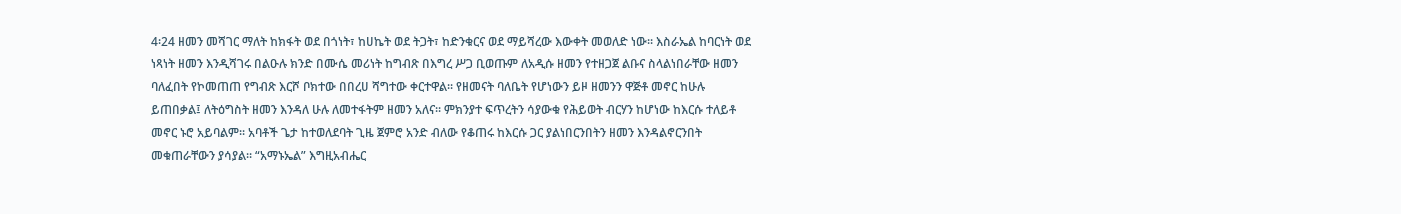4፡24 ዘመን መሻገር ማለት ከክፋት ወደ በጎነት፣ ከሀኬት ወደ ትጋት፣ ከድንቁርና ወደ ማይሻረው እውቀት መወለድ ነው፡፡ እስራኤል ከባርነት ወደ ነጻነት ዘመን እንዲሻገሩ በልዑሉ ክንድ በሙሴ መሪነት ከግብጽ በእግረ ሥጋ ቢወጡም ለአዲሱ ዘመን የተዘጋጀ ልቡና ስላልነበራቸው ዘመን ባለፈበት የኮመጠጠ የግብጽ እርሾ ቦክተው በበረሀ ሻግተው ቀርተዋል፡፡ የዘመናት ባለቤት የሆነውን ይዞ ዘመንን ዋጅቶ መኖር ከሁሉ ይጠበቃል፤ ለትዕግስት ዘመን እንዳለ ሁሉ ለመተፋትም ዘመን አለና፡፡ ምክንያተ ፍጥረትን ሳያውቁ የሕይወት ብርሃን ከሆነው ከእርሱ ተለይቶ መኖር ኑሮ አይባልም፡፡ አባቶች ጌታ ከተወለደባት ጊዜ ጀምሮ አንድ ብለው የቆጠሩ ከእርሱ ጋር ያልነበርንበትን ዘመን እንዳልኖርንበት መቁጠራቸውን ያሳያል፡፡ “አማኑኤል” እግዚአብሔር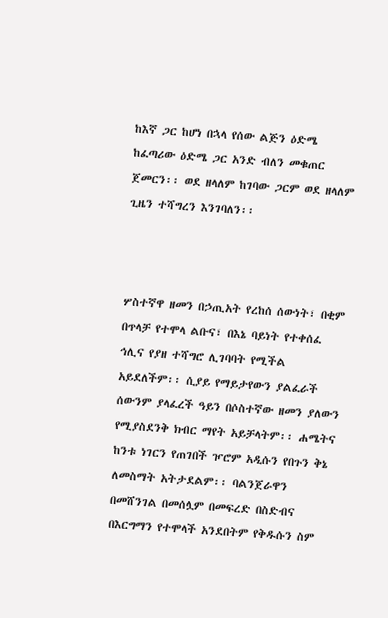ከእኛ ጋር ከሆነ በኋላ የሰው ልጅን ዕድሜ ከፈጣሪው ዕድሜ ጋር አንድ ብለን መቁጠር ጀመርን፡፡ ወደ ዘላለም ከገባው ጋርም ወደ ዘላለም ጊዜን ተሻግረን እንገባለን፡፡



ሦስተኛዋ ዘመን በኃጢአት የረከሰ ሰውነት፣ በቂም በጥላቻ የተሞላ ልቡና፣ በእኔ ባይነት የተቀሰፈ ኅሊና የያዘ ተሻግሮ ሊገባባት የሚችል አይደለችም፡፡ ሲያይ የማይታየውን ያልፈራች ሰውንም ያላፈረች ዓይን በሶስተኛው ዘመን ያለውን የሚያስደንቅ ክብር ማየት አይቻላትም፡፡ ሐሜትና ከንቱ ነገርን የጠገበች ዦሮም አዲሱን የበጉን ቅኔ ለመስማት አትታደልም፡፡ ባልንጀራዋን በመሸንገል በመሰሏም በመፍረድ በስድብና በእርግማን የተሞላች አንደበትም የቅዱሱን ስም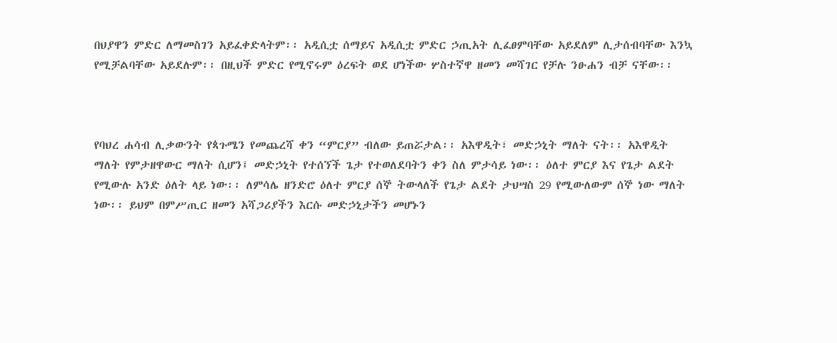በህያዋን ምድር ለማመስገን አይፈቀድላትም፡፡ አዲሲቷ ሰማይና አዲሲቷ ምድር ኃጢአት ሊፈፀምባቸው አይደለም ሊታሰብባቸው እንኳ የሚቻልባቸው አይደሉም፡፡ በዚህች ምድር የሚኖሩም ዕረፍት ወደ ሆነችው ሦስተኛዋ ዘመን መሻገር የቻሉ ንፁሐን ብቻ ናቸው፡፡



የባህረ ሐሳብ ሊቃውንት የጳጉሜን የመጨረሻ ቀን “ምርያ” ብለው ይጠሯታል፡፡ አእዋዲት፣ መድኃኒት ማለት ናት፡፡ አእዋዲት ማለት የምታዘዋውር ማለት ሲሆን፤ መድኃኒት የተሰኘች ጌታ የተወለደባትን ቀን ስለ ምታሳይ ነው፡፡ ዕለተ ምርያ እና የጌታ ልደት የሚውሉ አንድ ዕለት ላይ ነው፡፡ ለምሳሌ ዘንድሮ ዕለተ ምርያ ሰኞ ትውላለች የጌታ ልደት ታህሣስ 29 የሚውለውም ሰኞ ነው ማለት ነው፡፡ ይህም በምሥጢር ዘመን አሻጋሪያችን እርሱ መድኃኒታችን መሆኑን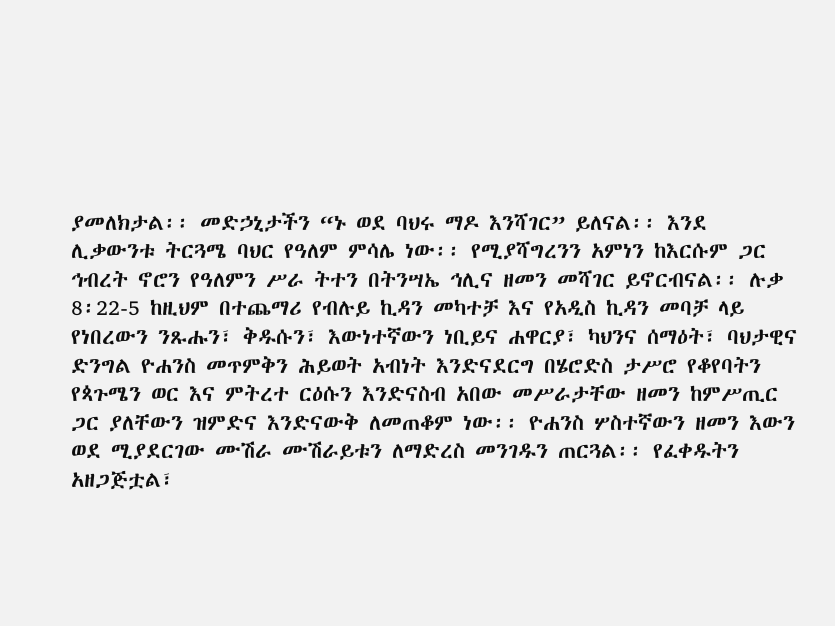ያመለክታል፡፡ መድኃኒታችን “ኑ ወደ ባህሩ ማዶ እንሻገር” ይለናል፡፡ እንደ ሊቃውንቱ ትርጓሜ ባህር የዓለም ምሳሌ ነው፡፡ የሚያሻግረንን አምነን ከእርሱም ጋር ኅብረት ኖሮን የዓለምን ሥራ ትተን በትንሣኤ ኅሊና ዘመን መሻገር ይኖርብናል፡፡ ሉቃ 8፡22-5 ከዚህም በተጨማሪ የብሉይ ኪዳን መካተቻ እና የአዲስ ኪዳን መባቻ ላይ የነበረውን ንጹሑን፣ ቅዱሱን፣ እውነተኛውን ነቢይና ሐዋርያ፣ ካህንና ሰማዕት፣ ባህታዊና ድንግል ዮሐንስ መጥምቅን ሕይወት አብነት እንድናደርግ በሄሮድስ ታሥሮ የቆየባትን የጳጉሜን ወር እና ምትረተ ርዕሱን እንድናስብ አበው መሥራታቸው ዘመን ከምሥጢር ጋር ያለቸውን ዝምድና እንድናውቅ ለመጠቆም ነው፡፡ ዮሐንስ ሦስተኛውን ዘመን እውን ወደ ሚያደርገው ሙሽራ ሙሽራይቱን ለማድረስ መንገዱን ጠርጓል፡፡ የፈቀዱትን አዘጋጅቷል፣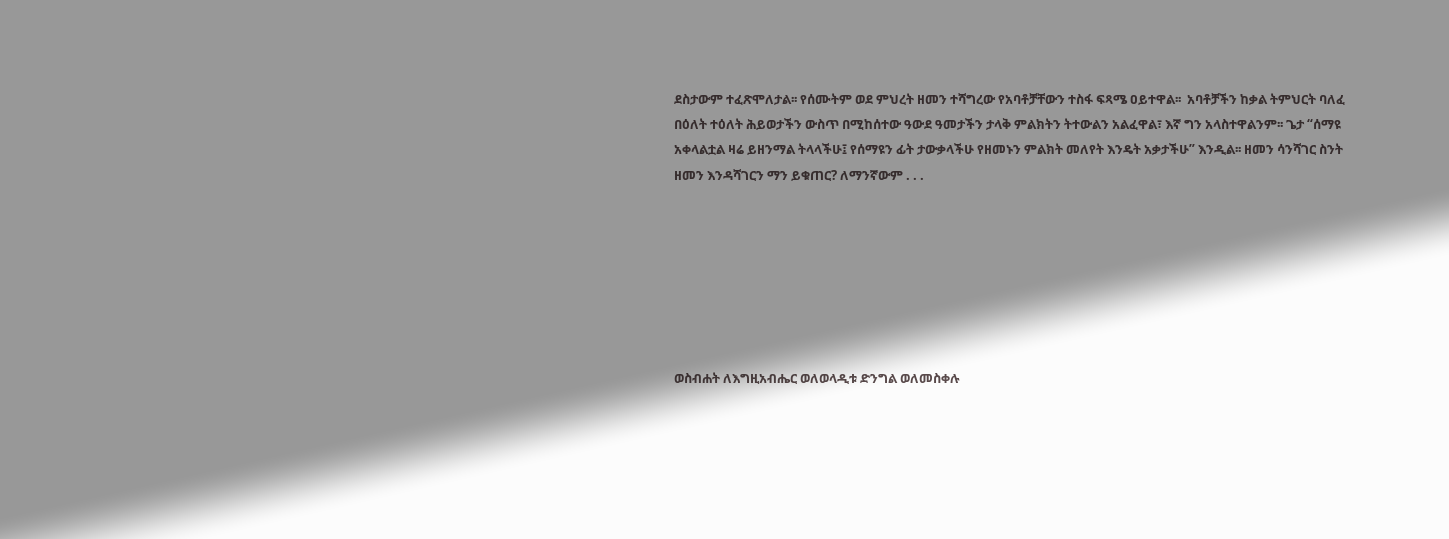ደስታውም ተፈጽሞለታል፡፡ የሰሙትም ወደ ምህረት ዘመን ተሻግረው የአባቶቻቸውን ተስፋ ፍጻሜ ዐይተዋል፡፡  አባቶቻችን ከቃል ትምህርት ባለፈ በዕለት ተዕለት ሕይወታችን ውስጥ በሚከሰተው ዓውደ ዓመታችን ታላቅ ምልክትን ትተውልን አልፈዋል፣ እኛ ግን አላስተዋልንም፡፡ ጌታ “ሰማዩ አቀላልቷል ዛሬ ይዘንማል ትላላችሁ፤ የሰማዩን ፊት ታውቃላችሁ የዘመኑን ምልክት መለየት እንዴት አቃታችሁ” እንዲል፡፡ ዘመን ሳንሻገር ስንት ዘመን እንዳሻገርን ማን ይቁጠር? ለማንኛውም . . .







ወስብሐት ለእግዚአብሔር ወለወላዲቱ ድንግል ወለመስቀሉ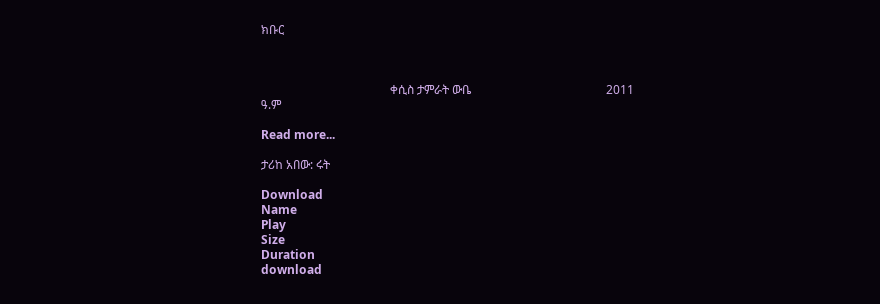ክቡር



                                           ቀሲስ ታምራት ውቤ                                             2011 ዓ.ም

Read more...

ታሪከ አበው: ሩት

Download
Name
Play
Size
Duration
download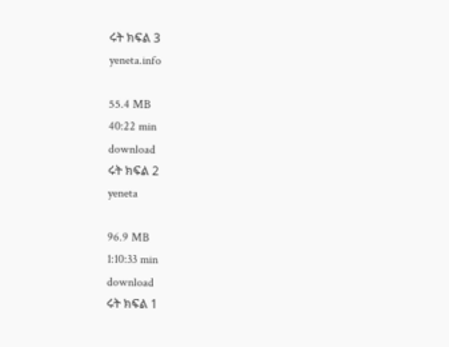ሩት ክፍል 3
yeneta.info

55.4 MB
40:22 min
download
ሩት ክፍል 2
yeneta

96.9 MB
1:10:33 min
download
ሩት ክፍል 1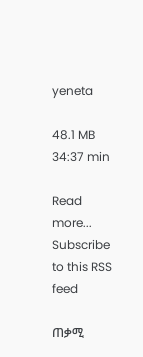yeneta

48.1 MB
34:37 min

Read more...
Subscribe to this RSS feed

ጠቃሚ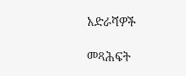አድራሻዎች

መጻሕፍት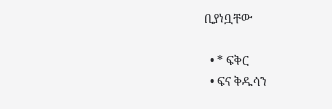ቢያነቧቸው

  • * ፍቅር
  • ፍና ቅዱሳን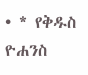• * የቅዱስ ዮሐንስ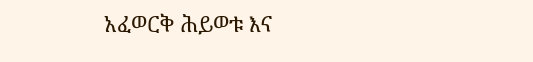አፈወርቅ ሕይወቱ እና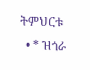ትምህርቱ
  • * ዝጎራ